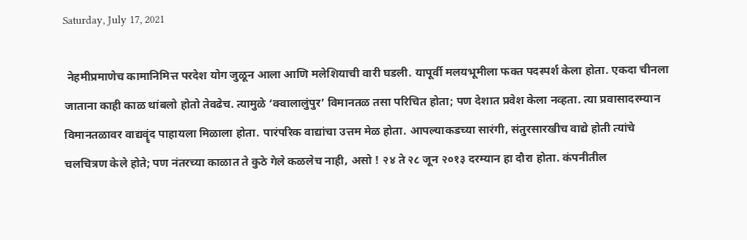Saturday, July 17, 2021

 नेहमीप्रमाणेच कामानिमित्त परदेश योग जुळून आला आणि मलेशियाची वारी घडली. यापूर्वी मलयभूमीला फक्त पदस्पर्श केला होता. एकदा चीनला जाताना काही काळ थांबलो होतो तेवढेच. त्यामुळे ‘क्वालालुंपुर’ विमानतळ तसा परिचित होता; पण देशात प्रवेश केला नव्हता. त्या प्रवासादरम्यान विमानतळावर वाद्यवॄंद पाहायला मिळाला होता. पारंपरिक वाद्यांचा उत्तम मेळ होता. आपल्याकडच्या सारंगी, संतुरसारखीच वाद्ये होती त्यांचे चलचित्रण केले होते; पण नंतरच्या काळात ते कुठे गेले कळलेच नाही, असो ! २४ ते २८ जून २०१३ दरम्यान हा दौरा होता. कंपनीतील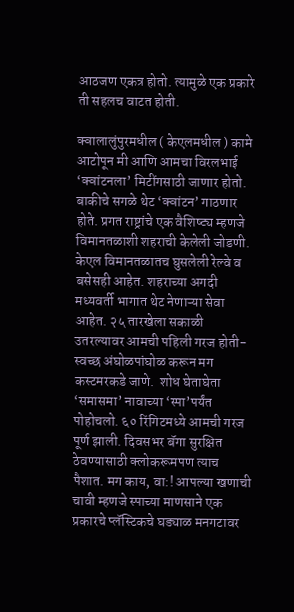आठजण एकत्र होतो. त्यामुळे एक प्रकारे ती सहलच वाटत होती.

क्वालालुंपुरमधील ( केएलमधील ) कामे आटोपून मी आणि आमचा विरलभाई ‘क्वांटनला’ मिटींगसाठी जाणार होतो. बाकीचे सगळे थेट ‘क्वांटन’ गाठणार होते. प्रगत राष्ट्रांचे एक वैशिष्ट्य म्हणजे विमानतळाशी शहराची केलेली जोडणी. केएल विमानतळातच घुसलेली रेल्वे व बसेसही आहेत. शहराच्या अगदी मध्यवर्ती भागात थेट नेणाऱ्या सेवा आहेत. २५ तारखेला सकाळी उतरल्यावर आमची पहिली गरज होती- स्वच्छ अंघोळपांघोळ करून मग कस्टमरकडे जाणे.  शोध घेताघेता ‘समासमा’ नावाच्या ‘स्पा’पर्यंत पोहोचलो. ६० रिंगिटमध्ये आमची गरज पूर्ण झाली. दिवसभर बॅगा सुरक्षित ठेवण्यासाठी क्लोकरूमपण त्याच पैशात. मग काय, वा:! आपल्या खणाची चावी म्हणजे स्पाच्या माणसाने एक प्रकारचे प्लॅस्टिकचे घड्याळ मनगटावर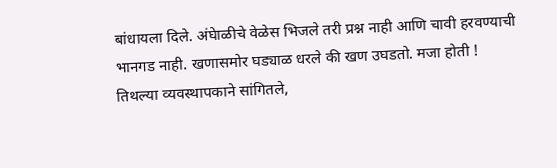बांधायला दिले. अंघेाळीचे वेळेस भिजले तरी प्रश्न नाही आणि चावी हरवण्याची भानगड नाही. खणासमोर घड्याळ धरले की खण उघडतो. मजा होती ! तिथल्या व्यवस्थापकाने सांगितले,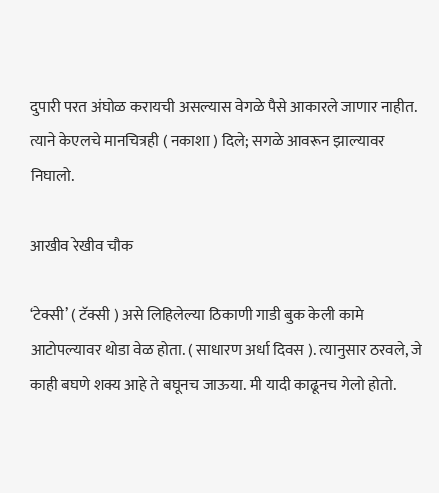दुपारी परत अंघोळ करायची असल्यास वेगळे पैसे आकारले जाणार नाहीत. त्याने केएलचे मानचित्रही ( नकाशा ) दिले; सगळे आवरून झाल्यावर निघालो.

आखीव रेखीव चौक

‘टेक्सी’ ( टॅक्सी ) असे लिहिलेल्या ठिकाणी गाडी बुक केली कामे आटोपल्यावर थोडा वेळ होता. ( साधारण अर्धा दिवस ). त्यानुसार ठरवले, जे काही बघणे शक्य आहे ते बघूनच जाऊया. मी यादी काढूनच गेलो होतो.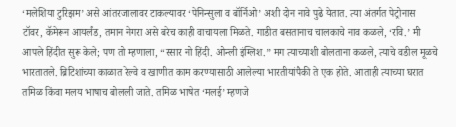‘मलेशिया टुरिझम’ असे आंतरजालावर टाकल्यावर ‘पेनिन्सुला व बॉर्निओ’ अशी दोन नावे पुढे येतात. त्या अंतर्गत पेट्रोनास टॉवर, कॅमेरून आयर्लंड, तमान नेगरा असे बरेच काही वाचायला मिळते. गाडीत बसतानाच चालकाचे नाव कळले, ‘रवि.’ मी आपले हिंदीत सुरू केले; पण तो म्हणाला, “स्सार नो हिंदी. ओन्ली इंग्लिश.” मग त्याच्याशी बोलताना कळले, त्याचे वडील मूळचे भारतातले. ब्रिटिशांच्या काळात रेल्वे व खाणीत काम करण्यासाठी आलेल्या भारतीयांपैकी ते एक होते. आताही त्याच्या घरात तमिळ किंवा मलय भाषाच बोलली जाते. तमिळ भाषेत ‘मलई’ म्हणजे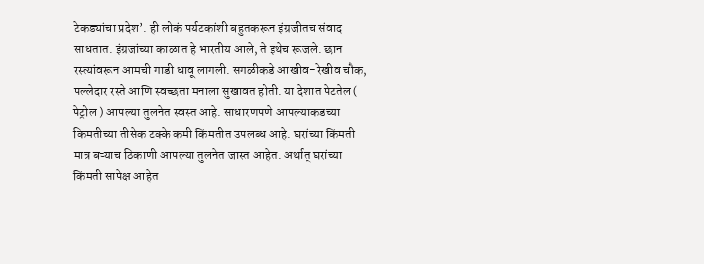टेकड्यांचा प्रदेश’. ही लोकं पर्यटकांशी बहुतकरून इंग्रजीतच संवाद साधतात. इंग्रजांच्या काळात हे भारतीय आले, ते इथेच रूजले. छान रस्त्यांवरून आमची गाडी धावू लागली. सगळीकडे आखीव-रेखीव चौक, पल्लेदार रस्ते आणि स्वच्छता मनाला सुखावत होती. या देशात पेटतेल ( पेट्रोल ) आपल्या तुलनेत स्वस्त आहे. साधारणपणे आपल्याकडच्या किमतीच्या तीसेक टक्के कमी किंमतीत उपलब्ध आहे. घरांच्या किंमती मात्र बऱ्याच ठिकाणी आपल्या तुलनेत जास्त आहेत. अर्थात् घरांच्या किंमती सापेक्ष आहेत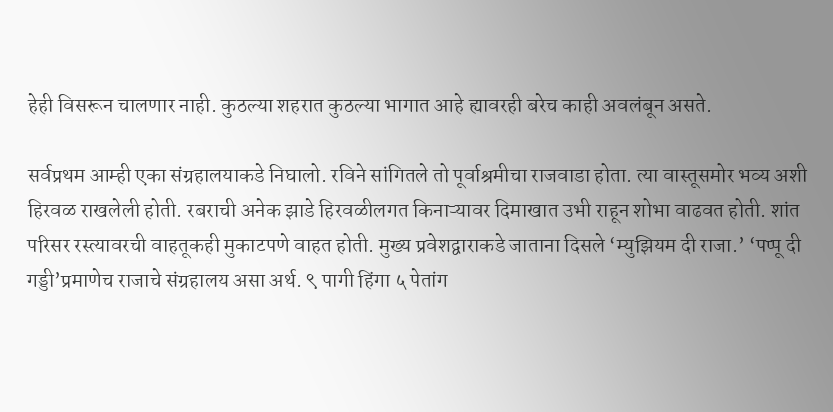हेही विसरून चालणार नाही. कुठल्या शहरात कुठल्या भागात आहे ह्यावरही बरेच काही अवलंबून असते.

सर्वप्रथम आम्ही एका संग्रहालयाकडे निघालो. रविने सांगितले तो पूर्वाश्रमीचा राजवाडा होता. त्या वास्तूसमोर भव्य अशी हिरवळ राखलेली होती. रबराची अनेक झाडे हिरवळीलगत किनाऱ्यावर दिमाखात उभी राहून शोभा वाढवत होती. शांत परिसर रस्त्यावरची वाहतूकही मुकाटपणे वाहत होती. मुख्य प्रवेशद्वाराकडे जाताना दिसले ‘म्युझियम दी राजा.’ ‘पप्पू दी गड्डी’प्रमाणेच राजाचे संग्रहालय असा अर्थ. ९ पागी हिंगा ५ पेतांग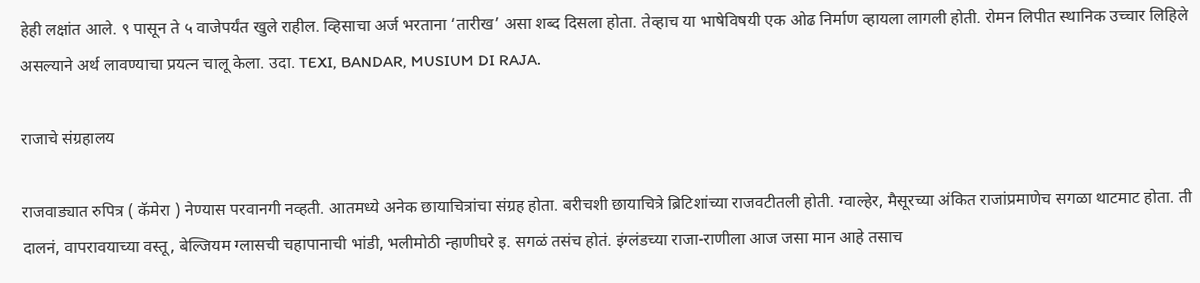हेही लक्षांत आले. ९ पासून ते ५ वाजेपर्यंत खुले राहील. व्हिसाचा अर्ज भरताना ‘तारीख’ असा शब्द दिसला होता. तेव्हाच या भाषेविषयी एक ओढ निर्माण व्हायला लागली होती. रोमन लिपीत स्थानिक उच्चार लिहिले असल्याने अर्थ लावण्याचा प्रयत्न चालू केला. उदा. TEXI, BANDAR, MUSIUM DI RAJA.

राजाचे संग्रहालय

राजवाड्यात रुपित्र ( कॅमेरा ) नेण्यास परवानगी नव्हती. आतमध्ये अनेक छायाचित्रांचा संग्रह होता. बरीचशी छायाचित्रे ब्रिटिशांच्या राजवटीतली होती. ग्वाल्हेर, मैसूरच्या अंकित राजांप्रमाणेच सगळा थाटमाट होता. ती दालनं, वापरावयाच्या वस्तू, बेल्जियम ग्लासची चहापानाची भांडी, भलीमोठी न्हाणीघरे इ. सगळं तसंच होतं. इंग्लंडच्या राजा-राणीला आज जसा मान आहे तसाच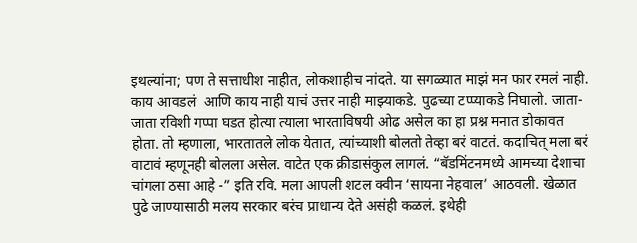इथल्यांना; पण ते सत्ताधीश नाहीत, लोकशाहीच नांदते. या सगळ्यात माझं मन फार रमलं नाही. काय आवडलं  आणि काय नाही याचं उत्तर नाही माझ्याकडे. पुढच्या टप्प्याकडे निघालो. जाता-जाता रविशी गप्पा घडत होत्या त्याला भारताविषयी ओढ असेल का हा प्रश्न मनात डोकावत होता. तो म्हणाला, भारतातले लोक येतात, त्यांच्याशी बोलतो तेव्हा बरं वाटतं. कदाचित् मला बरं वाटावं म्हणूनही बोलला असेल. वाटेत एक क्रीडासंकुल लागलं. “बॅडमिंटनमध्ये आमच्या देशाचा चांगला ठसा आहे -” इति रवि. मला आपली शटल क्वीन ‘सायना नेहवाल’ आठवली. खेळात पुढे जाण्यासाठी मलय सरकार बरंच प्राधान्य देते असंही कळलं. इथेही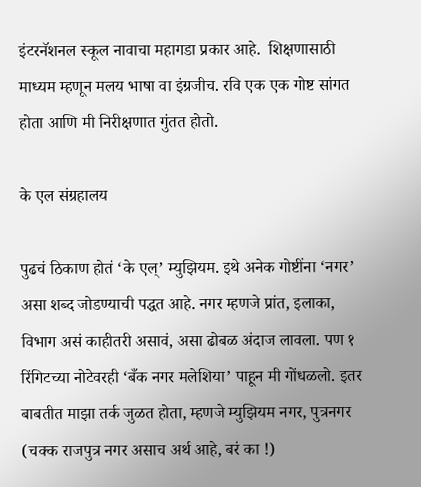इंटरनॅशनल स्कूल नावाचा महागडा प्रकार आहे.  शिक्षणासाठी माध्यम म्हणून मलय भाषा वा इंग्रजीच. रवि एक एक गोष्ट सांगत होता आणि मी निरीक्षणात गुंतत होतो.

के एल संग्रहालय

पुढचं ठिकाण होतं ‘के एल्’ म्युझियम. इथे अनेक गोष्टींना ‘नगर’ असा शब्द जोडण्याची पद्धत आहे. नगर म्हणजे प्रांत, इलाका, विभाग असं काहीतरी असावं, असा ढोबळ अंदाज लावला. पण १ रिंगिटच्या नोटेवरही ‘बँक नगर मलेशिया’ पाहून मी गोंधळलो. इतर बाबतीत माझा तर्क जुळत होता, म्हणजे म्युझियम नगर, पुत्रनगर (चक्क राजपुत्र नगर असाच अर्थ आहे, बरं का !)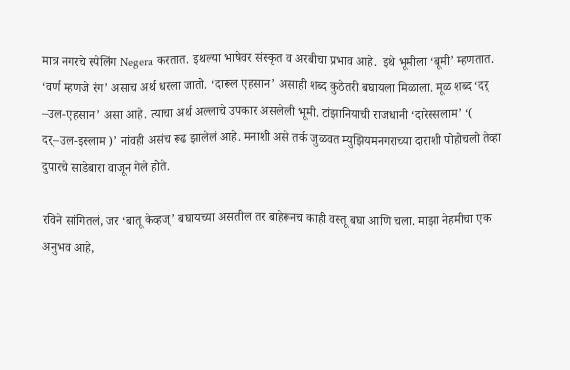मात्र नगरचे स्पेलिंग Negera करतात. इथल्या भाषेवर संस्कृत व अरबीचा प्रभाव आहे.  इथे भूमीला ‘बूमी’ म्हणतात.  ‘वर्ण म्हणजे रंग’ असाच अर्थ धरला जातो. ‘दारूल एहसान’ असाही शब्द कुठेतरी बघायला मिळाला. मूळ शब्द ‘दर् –उल-एहसान’ असा आहे. त्याचा अर्थ अल्लाचे उपकार असलेली भूमी. टांझानियाची राजधानी ‘दारेस्सलाम’ ‘( दर्–उल-इस्लाम )’ नांवही असंच रूढ झालेलं आहे. मनाशी असे तर्क जुळवत म्युझियमनगराच्या दाराशी पोहोचलो तेव्हा दुपारचे साडेबारा वाजून गेले होते.

रविने सांगितलं, जर ‘बातू केव्हज्’ बघायच्या असतील तर बाहेरूनच काही वस्तू बघा आणि चला. माझा नेहमीचा एक अनुभव आहे,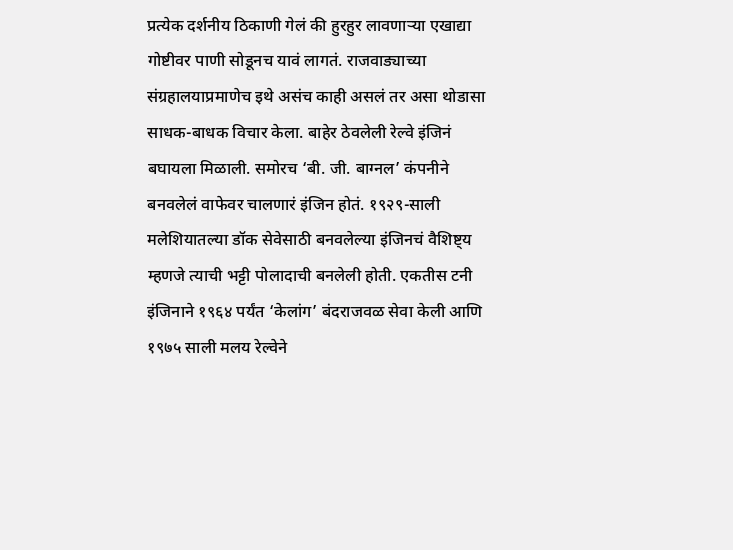प्रत्येक दर्शनीय ठिकाणी गेलं की हुरहुर लावणाऱ्या एखाद्या गोष्टीवर पाणी सोडूनच यावं लागतं. राजवाड्याच्या संग्रहालयाप्रमाणेच इथे असंच काही असलं तर असा थोडासा साधक-बाधक विचार केला. बाहेर ठेवलेली रेल्वे इंजिनं बघायला मिळाली. समोरच ‘बी. जी. बाग्नल’ कंपनीने बनवलेलं वाफेवर चालणारं इंजिन होतं. १९२९-साली मलेशियातल्या डॉक सेवेसाठी बनवलेल्या इंजिनचं वैशिष्ट्य म्हणजे त्याची भट्टी पोलादाची बनलेली होती. एकतीस टनी इंजिनाने १९६४ पर्यंत ‘केलांग’ बंदराजवळ सेवा केली आणि १९७५ साली मलय रेल्वेने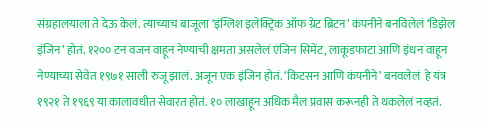संग्रहालयाला ते देऊ केलं. त्याच्याच बाजूला ‘इंग्लिश इलेक्ट्रिक ऑफ ग्रेट ब्रिटन’ कंपनीने बनविलेलं ‘डिझेल इंजिन’ होतं. १२०० टन वजन वाहून नेण्याची क्षमता असलेलं एंजिन सिमेंट, लाकूडफाटा आणि इंधन वाहून नेण्याच्या सेवेत १९७१ साली रुजू झालं. अजून एक इंजिन होतं. ‘किटसन आणि कंपनीने’ बनवलेलं  हे यंत्र १९२१ ते १९६९ या कालावधीत सेवारत होतं. १० लाखाहून अधिक मैल प्रवास करूनही ते थकलेलं नव्हतं.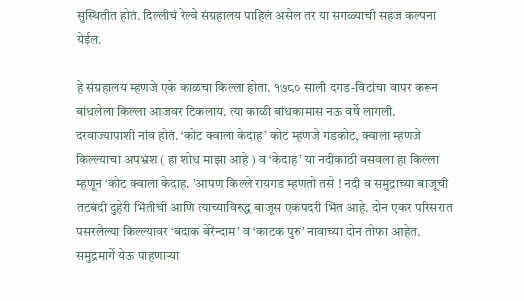सुस्थितीत होतं. दिल्लीचं रेल्वे संग्रहालय पाहिलं असेल तर या सगळ्याची सहज कल्पना येईल.

हे संग्रहालय म्हणजे एके काळचा किल्ला होता. १७८० साली दगड-विटांचा वापर करून बांधलेला किल्ला आजवर टिकलाय. त्या काळी बांधकामास नऊ वर्षे लागली. दरवाज्यापाशी नांव होतं. ‘कोट क्वाला केदाह’ कोट म्हणजे गडकोट, क्वाला म्हणजे किल्ल्याचा अपभ्रंश ( हा शोध माझा आहे ) व ‘केदाह’ या नदीकाठी वसवला हा किल्ला म्हणून ‘कोट क्वाला केदाह. ’आपण किल्ले रायगड म्हणतो तसे ! नदी व समुद्राच्या बाजूची तटबंदी दुहेरी भिंतीची आणि त्याच्याविरुद्ध बाजूस एकपदरी भिंत आहे. दोन एकर परिसरात पसरलेल्या किल्ल्यावर ‘बदाक बेरेंन्दाम’ व ‘काटक पुरु’ नावाच्या दोन तोफा आहेत.  समुद्रमार्गे येऊ पाहणाऱ्या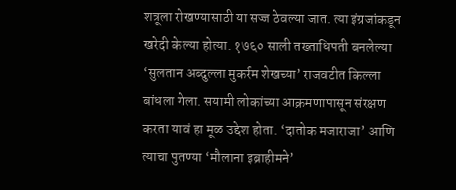शत्रूला रोखण्यासाठी या सज्ज ठेवल्या जात. त्या इंग्रजांकडून खरेदी केल्या होत्या. १७६० साली तख्ताधिपती बनलेल्या ‘सुलतान अब्दुल्ला मुकर्रम शेखच्या’ राजवटीत किल्ला बांधला गेला. सयामी लोकांच्या आक्रमणापासून संरक्षण करता यावं हा मूळ उद्देश होता. ‘दातोक मजाराजा’ आणि त्याचा पुतण्या ‘मौलाना इब्राहीमने’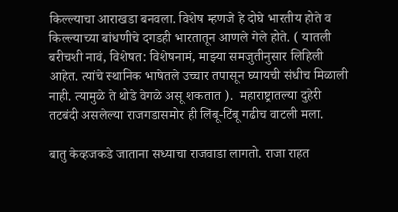किल्ल्याचा आराखडा बनवला. विशेष म्हणजे हे दोघे भारतीय होते व किल्ल्याच्या बांधणीचे दगडही भारतातून आणले गेले होते. ( यातली बरीचशी नावं, विशेषत: विशेषनामं, माझ्या समजुतीनुसार लिहिली आहेत. त्यांचे स्थानिक भाषेतले उच्चार तपासून घ्यायची संधीच मिळाली नाही. त्यामुळे ते थोडे वेगळे असू शकतात ).  महाराष्ट्रातल्या दुहेरी तटबंदी असलेल्या राजगडासमोर ही लिंबू-टिंबू गढीच वाटली मला.

बातु केव्हजकडे जाताना सध्याचा राजवाडा लागतो. राजा राहत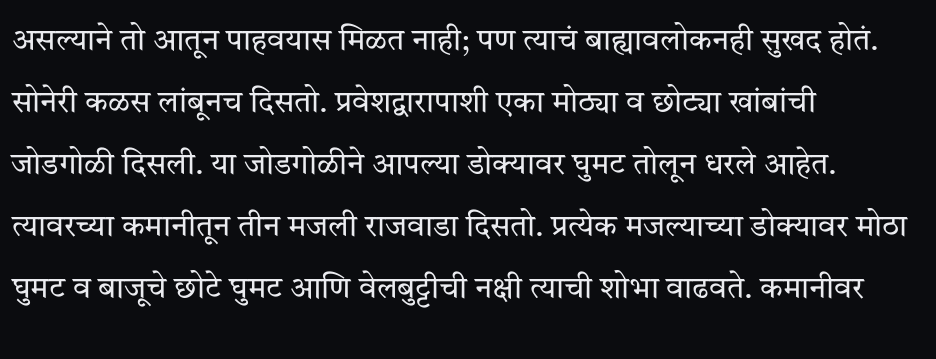असल्याने तो आतून पाहवयास मिळत नाही; पण त्याचं बाह्यावलोकनही सुखद होतं. सोनेरी कळस लांबूनच दिसतो. प्रवेशद्वारापाशी एका मोठ्या व छोट्या खांबांची जोडगोळी दिसली. या जोडगोळीने आपल्या डोक्यावर घुमट तोलून धरले आहेत. त्यावरच्या कमानीतून तीन मजली राजवाडा दिसतो. प्रत्येक मजल्याच्या डोक्यावर मोठा घुमट व बाजूचे छोटे घुमट आणि वेलबुट्टीची नक्षी त्याची शोभा वाढवते. कमानीवर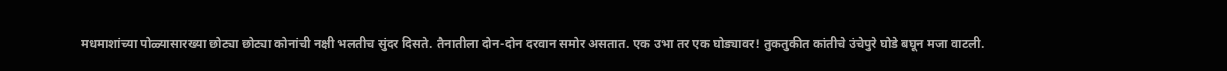मधमाशांच्या पोळ्यासारख्या छोट्या छोट्या कोनांची नक्षी भलतीच सुंदर दिसते. तैनातीला दोन-दोन दरवान समोर असतात. एक उभा तर एक घोड्यावर! तुकतुकीत कांतीचे उंचेपुरे घोडे बघून मजा वाटली.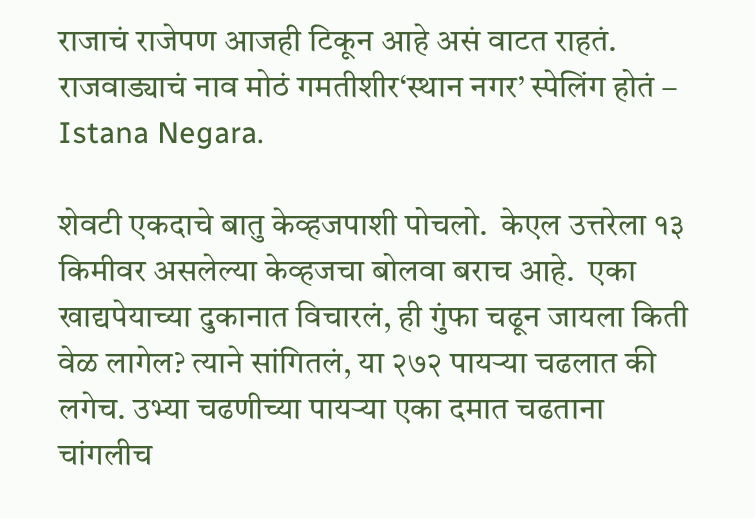राजाचं राजेपण आजही टिकून आहे असं वाटत राहतं. राजवाड्याचं नाव मोठं गमतीशीर‘स्थान नगर’ स्पेलिंग होतं – Istana Negara.

शेवटी एकदाचे बातु केव्हजपाशी पोचलो.  केएल उत्तरेला १३ किमीवर असलेल्या केव्हजचा बोलवा बराच आहे.  एका खाद्यपेयाच्या दुकानात विचारलं, ही गुंफा चढून जायला किती वेळ लागेल? त्याने सांगितलं, या २७२ पायऱ्या चढलात की लगेच. उभ्या चढणीच्या पायऱ्या एका दमात चढताना चांगलीच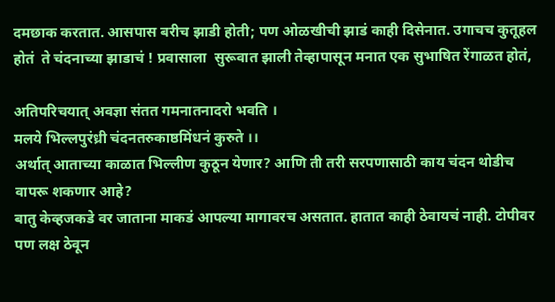दमछाक करतात. आसपास बरीच झाडी होती; पण ओळखीची झाडं काही दिसेनात. उगाचच कुतूहल होतं  ते चंदनाच्या झाडाचं ! प्रवासाला  सुरूवात झाली तेव्हापासून मनात एक सुभाषित रेंगाळत होतं,

अतिपरिचयात् अवज्ञा संतत गमनातनादरो भवति ।
मलये भिल्लपुरंध्री चंदनतरुकाष्ठमिंधनं कुरुते ।।
अर्थात् आताच्या काळात भिल्लीण कुठून येणार? आणि ती तरी सरपणासाठी काय चंदन थोडीच वापरू शकणार आहे?
बातु केव्हजकडे वर जाताना माकडं आपल्या मागावरच असतात. हातात काही ठेवायचं नाही. टोपीवर पण लक्ष ठेवून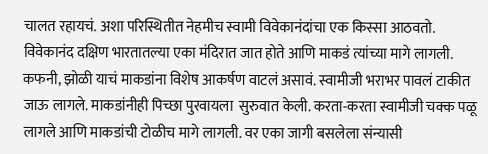चालत रहायचं. अशा परिस्थितीत नेहमीच स्वामी विवेकानंदांचा एक किस्सा आठवतो. विवेकानंद दक्षिण भारतातल्या एका मंदिरात जात होते आणि माकडं त्यांच्या मागे लागली. कफनी, झोळी याचं माकडांना विशेष आकर्षण वाटलं असावं. स्वामीजी भराभर पावलं टाकीत जाऊ लागले. माकडांनीही पिच्छा पुरवायला  सुरुवात केली. करता-करता स्वामीजी चक्क पळू लागले आणि माकडांची टोळीच मागे लागली. वर एका जागी बसलेला संन्यासी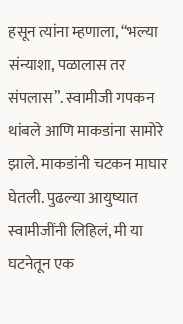हसून त्यांना म्हणाला, “भल्या संन्याशा, पळालास तर संपलास”. स्वामीजी गपकन थांबले आणि माकडांना सामोरे झाले. माकडांनी चटकन माघार घेतली. पुढल्या आयुष्यात स्वामीजींनी लिहिलं, मी या घटनेतून एक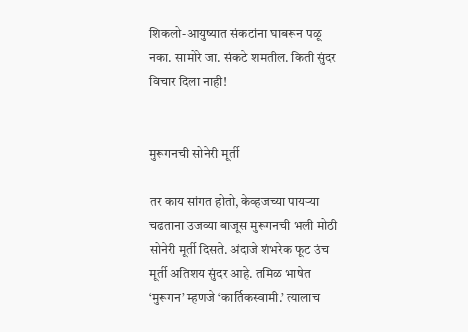शिकलो-आयुष्यात संकटांना घाबरून पळू नका. सामोरे जा. संकटे शमतील. किती सुंदर विचार दिला नाही!


मुरूगनची सोनेरी मूर्ती

तर काय सांगत होतो, केव्हजच्या पायऱ्या चढताना उजव्या बाजूस मुरूगनची भली मोठी  सोनेरी मूर्ती दिसते. अंदाजे शंभरेक फूट उंच मूर्ती अतिशय सुंदर आहे. तमिळ भाषेत ‘मुरूगन’ म्हणजे ‘कार्तिकस्वामी.’ त्यालाच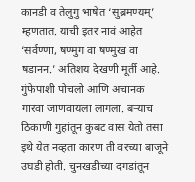कानडी व तेलुगु भाषेत ‘सुब्रमण्यम्’ म्हणतात. याची इतर नावं आहेत ‘सर्वण्णा, षण्मुग वा षण्मुख वा षडानन.’ अतिशय देखणी मूर्ती आहे. गुंफेपाशी पोचलो आणि अचानक गारवा जाणवायला लागला. बऱ्याच ठिकाणी गुहांतून कुबट वास येतो तसा इथे येत नव्हता कारण ती वरच्या बाजूने उघडी होती. चुनखडीच्या दगडांतून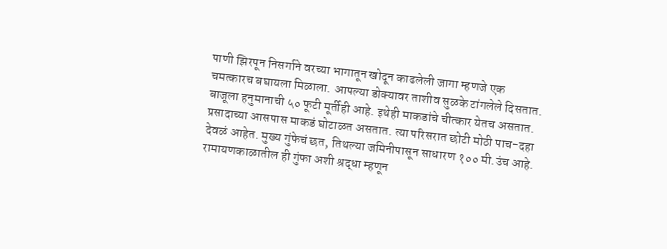पाणी झिरपून निसर्गाने वरच्या भागातून खोदून काढलेली जागा म्हणजे एक चमत्कारच बघायला मिळाला. आपल्या डोक्यावर ताशीव सुळके टांगलेले दिसतात. बाजूला हनुमानाची ५० फूटी मूर्तीही आहे. इथेही माकडांचे चीत्कार येतच असतात. प्रसादाच्या आसपास माकडं घोटाळत असतात. त्या परिसरात छोटी मोठी पाच-दहा देवळं आहेत. मुख्य गुंफेचं छत, तिथल्या जमिनीपासून साधारण १०० मी.उंच आहे. रामायणकाळातील ही गुंफा अशी श्रद्धा म्हणून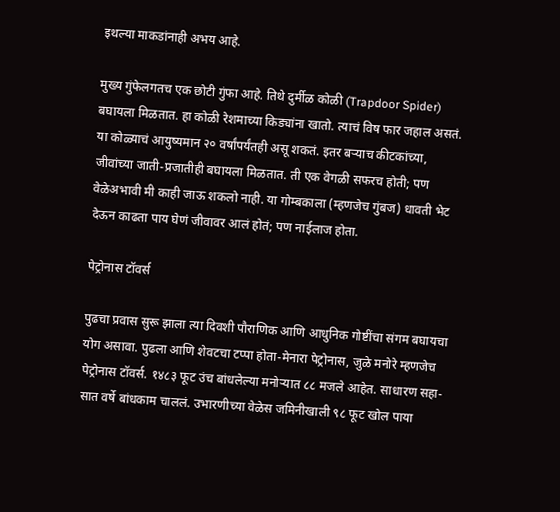इथल्या माकडांनाही अभय आहे.

मुख्य गुंफेलगतच एक छोटी गुंफा आहे. तिथे दुर्मीळ कोळी (Trapdoor Spider) बघायला मिळतात. हा कोळी रेशमाच्या किड्यांना खातो. त्याचं विष फार जहाल असतं. या कोळ्याचं आयुष्यमान २० वर्षांपर्यंतही असू शकतं. इतर बऱ्याच कीटकांच्या, जीवांच्या जाती-प्रजातीही बघायला मिळतात. ती एक वेगळी सफरच होती; पण वेळेअभावी मी काही जाऊ शकलो नाही. या गोम्बकाला (म्हणजेच गुंबज) धावती भेट देऊन काढता पाय घेणं जीवावर आलं होतं; पण नाईलाज होता.

पेट्रोनास टॉवर्स

पुढचा प्रवास सुरू झाला त्या दिवशी पौराणिक आणि आधुनिक गोष्टींचा संगम बघायचा योग असावा. पुढला आणि शेवटचा टप्पा होता-मेनारा पेट्रोनास, जुळे मनोरे म्हणजेच पेट्रोनास टॉवर्स. १४८३ फूट उंच बांधलेल्या मनोऱ्यात ८८ मजले आहेत. साधारण सहा-सात वर्षे बांधकाम चाललं. उभारणीच्या वेळेस जमिनीखाली ९८ फूट खोल पाया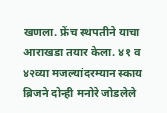खणला. फ्रेंच स्थपतीने याचा आराखडा तयार केला. ४१ व ४२व्या मजल्यांदरम्यान स्काय ब्रिजने दोन्ही मनोरे जोडलेले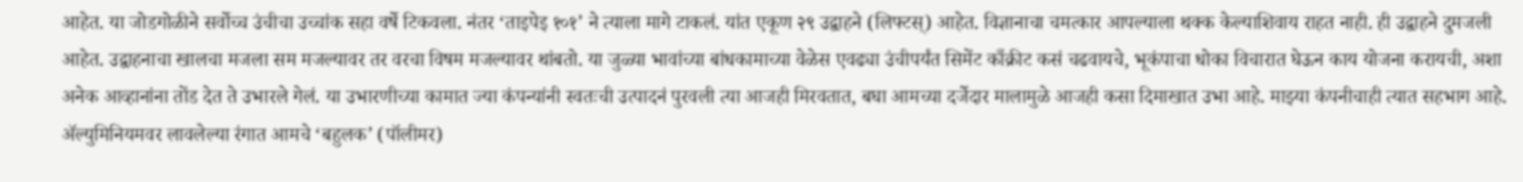आहेत. या जोडगोळीने सर्वोच्च उंचीचा उच्चांक सहा वर्षे टिकवला. नंतर ‘ताइपेइ १०१’ ने त्याला मागे टाकलं. यांत एकूण २९ उद्वाहने (लिफ्टस्) आहेत. विज्ञानाचा चमत्कार आपल्याला थक्क केल्याशिवाय राहत नाही. ही उद्वाहने दुमजली आहेत. उद्वाहनाचा खालचा मजला सम मजल्यावर तर वरचा विषम मजल्यावर थांबतो. या जुळ्या भावांच्या बांधकामाच्या वेळेस एवढ्या उंचीपर्यंत सिमेंट काँक्रीट कसं चढवायचे, भूकंपाचा धोका विचारात घेऊन काय योजना करायची, अशा अनेक आव्हानांना तोंड देत ते उभारले गेलं. या उभारणीच्या कामात ज्या कंपन्यांनी स्वतःची उत्पादनं पुरवली त्या आजही मिरवतात, बघा आमच्या दर्जेदार मालामुळे आजही कसा दिमाखात उभा आहे. माझ्या कंपनीचाही त्यात सहभाग आहे. ॲल्युमिनियमवर लावलेल्या रंगात आमचे ‘बहुलक’ (पॉलीमर)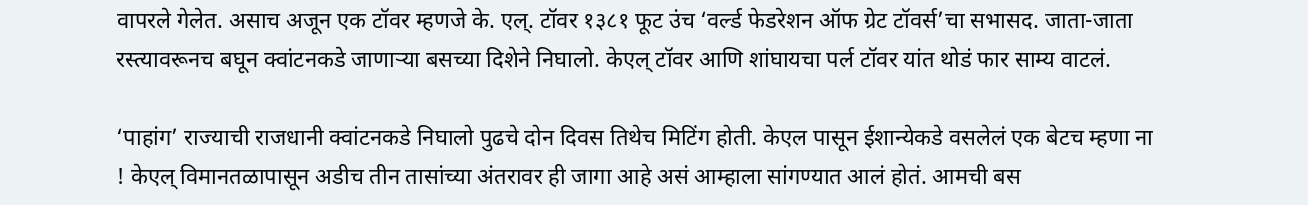वापरले गेलेत. असाच अजून एक टॉवर म्हणजे के. एल्. टॉवर १३८१ फूट उंच ‘वर्ल्ड फेडरेशन ऑफ ग्रेट टॉवर्स’चा सभासद. जाता-जाता रस्त्यावरूनच बघून क्वांटनकडे जाणाऱ्या बसच्या दिशेने निघालो. केएल् टॉवर आणि शांघायचा पर्ल टॉवर यांत थोडं फार साम्य वाटलं.

‘पाहांग’ राज्याची राजधानी क्वांटनकडे निघालो पुढचे दोन दिवस तिथेच मिटिंग होती. केएल पासून ईशान्येकडे वसलेलं एक बेटच म्हणा ना ! केएल् विमानतळापासून अडीच तीन तासांच्या अंतरावर ही जागा आहे असं आम्हाला सांगण्यात आलं होतं. आमची बस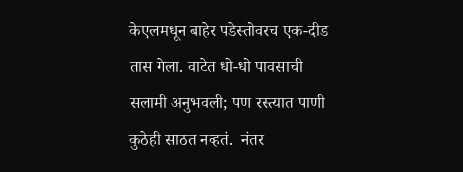केएलमधून बाहेर पडेस्तोवरच एक-दीड तास गेला. वाटेत धो-धो पावसाची सलामी अनुभवली; पण रस्त्यात पाणी कुठेही साठत नव्हतं.  नंतर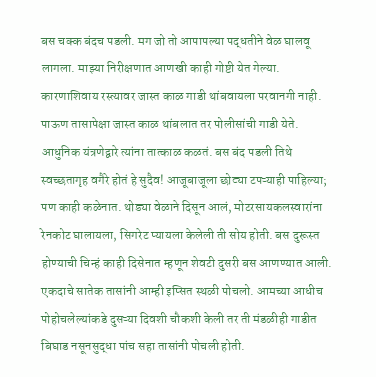बस चक्क बंदच पडली. मग जो तो आपापल्या पद्धतीने वेळ घालवू लागला. माझ्या निरीक्षणात आणखी काही गोष्टी येत गेल्या. कारणाशिवाय रस्त्यावर जास्त काळ गाडी थांबवायला परवानगी नाही. पाऊण तासापेक्षा जास्त काळ थांबलात तर पोलीसांची गाडी येते. आधुनिक यंत्रणेद्वारे त्यांना तात्काळ कळतं. बस बंद पडली तिथे स्वच्छतागृह वगैरे होतं हे सुदैव! आजूबाजूला छोट्या टपऱ्याही पाहिल्या; पण काही कळेनात. थोड्या वेळाने दिसून आलं, मोटरसायकलस्वारांना रेनकोट घालायला, सिगरेट प्यायला केलेली ती सोय होती. बस दुरूस्त होण्याची चिन्हं काही दिसेनात म्हणून शेवटी दुसरी बस आणण्यात आली. एकदाचे सातेक तासांनी आम्ही इप्सित स्थळी पोचलो. आमच्या आधीच पोहोचलेल्यांकडे दुसऱ्या दिवशी चौकशी केली तर ती मंडळीही गाडीत बिघाड नसूनसुद्धा पांच सहा तासांनी पोचली होती.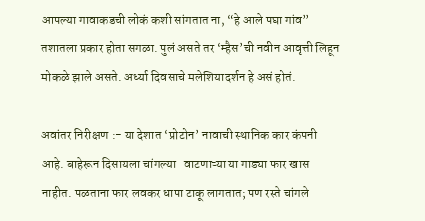आपल्या गावाकडची लोकं कशी सांगतात ना, “हे आले पघा गांव” तशातला प्रकार होता सगळा. पुलं असते तर ‘म्हैस’ची नवीन आवृत्ती लिहून मोकळे झाले असते. अर्ध्या दिवसाचे मलेशियादर्शन हे असं होतं.

अवांतर निरीक्षण :- या देशात ‘प्रोटोन’ नावाची स्थानिक कार कंपनी आहे. बाहेरून दिसायला चांगल्या   वाटणाऱ्या या गाड्या फार खास नाहीत. पळताना फार लवकर धापा टाकू लागतात; पण रस्ते चांगले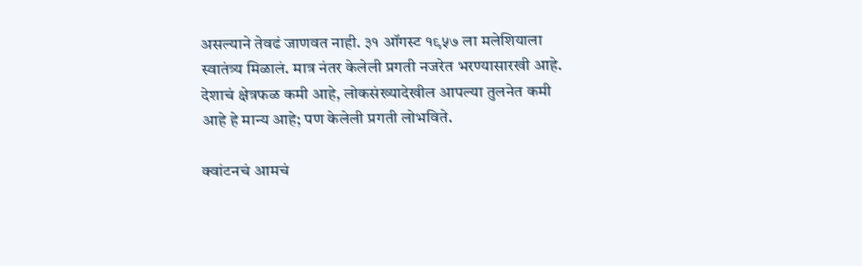असल्याने तेवढं जाणवत नाही. ३१ ऑगस्ट १९५७ ला मलेशियाला स्वातंत्र्य मिळालं. मात्र नंतर केलेली प्रगती नजरेत भरण्यासारखी आहे. देशाचं क्षेत्रफळ कमी आहे, लोकसंख्यादेखील आपल्या तुलनेत कमी आहे हे मान्य आहे; पण केलेली प्रगती लोभविते.

क्वांटनचं आमचं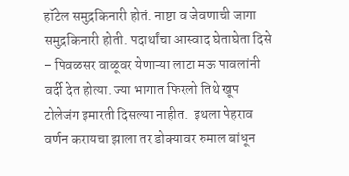हॉटेल समुद्रकिनारी होतं. नाष्टा व जेवणाची जागा समुद्रकिनारी होती. पदार्थांचा आस्वाद घेताघेता दिसे – पिवळसर वाळूवर येणाऱ्या लाटा मऊ पावलांनी वर्दी देत होत्या. ज्या भागात फिरलो तिथे खूप टोलेजंग इमारती दिसल्या नाहीत.  इथला पेहराव वर्णन करायचा झाला तर डोक्यावर रुमाल बांधून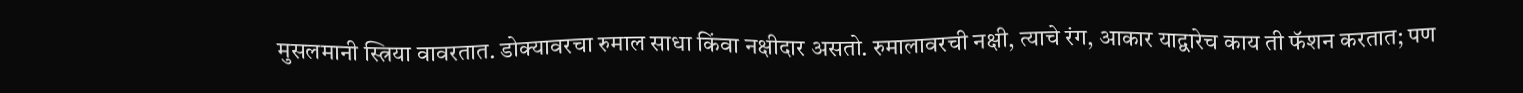मुसलमानी स्त्रिया वावरतात. डोक्यावरचा रुमाल साधा किंवा नक्षीदार असतो. रुमालावरची नक्षी, त्याचे रंग, आकार याद्वारेच काय ती फॅशन करतात; पण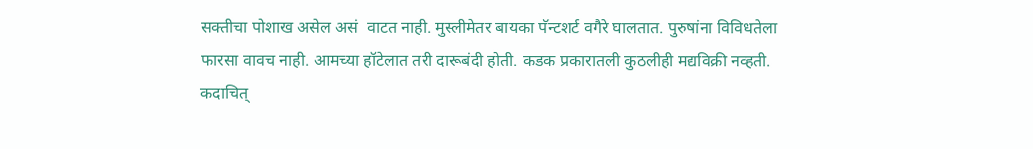सक्तीचा पोशाख असेल असं  वाटत नाही. मुस्लीमेतर बायका पॅन्टशर्ट वगैरे घालतात. पुरुषांना विविधतेला फारसा वावच नाही. आमच्या हॉटेलात तरी दारूबंदी होती. कडक प्रकारातली कुठलीही मद्यविक्री नव्हती. कदाचित्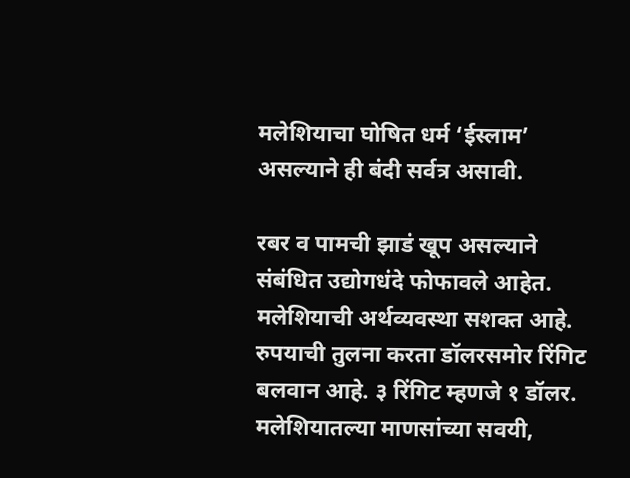मलेशियाचा घोषित धर्म ‘ईस्लाम’ असल्याने ही बंदी सर्वत्र असावी.

रबर व पामची झाडं खूप असल्याने संबंधित उद्योगधंदे फोफावले आहेत. मलेशियाची अर्थव्यवस्था सशक्त आहे. रुपयाची तुलना करता डॉलरसमोर रिंगिट बलवान आहे. ३ रिंगिट म्हणजे १ डॉलर. मलेशियातल्या माणसांच्या सवयी,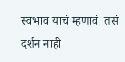स्वभाव याचं म्हणावं  तसं दर्शन नाही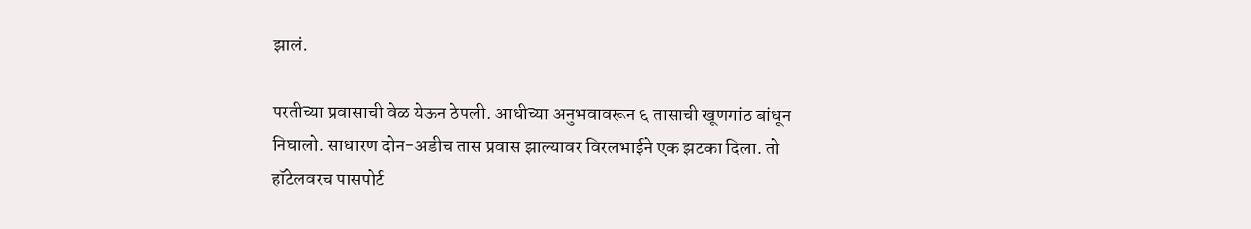झालं.

परतीच्या प्रवासाची वेळ येऊन ठेपली. आधीच्या अनुभवावरून ६ तासाची खूणगांठ बांधून निघालो. साधारण दोन-अडीच तास प्रवास झाल्यावर विरलभाईने एक झटका दिला. तो हॉटेलवरच पासपोर्ट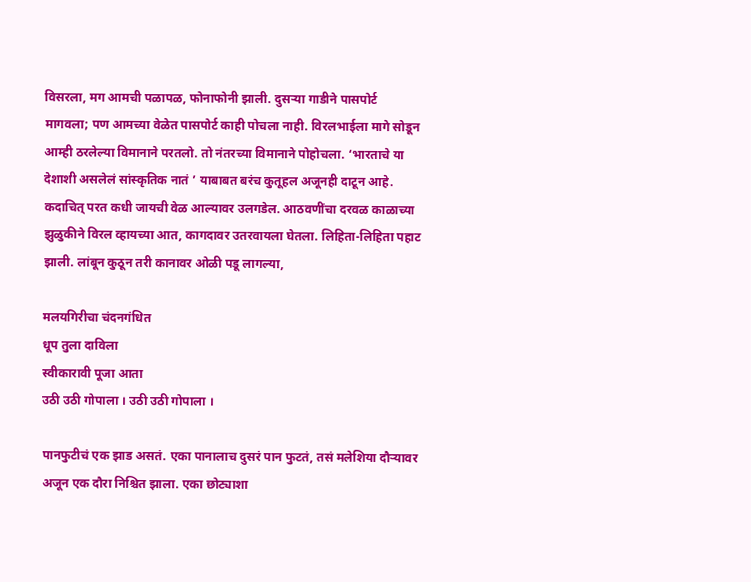विसरला, मग आमची पळापळ, फोनाफोनी झाली. दुसऱ्या गाडीने पासपोर्ट मागवला; पण आमच्या वेळेत पासपोर्ट काही पोचला नाही. विरलभाईला मागे सोडून आम्ही ठरलेल्या विमानाने परतलो. तो नंतरच्या विमानाने पोहोचला. ‘भारताचे या देशाशी असलेलं सांस्कृतिक नातं ’ याबाबत बरंच कुतूहल अजूनही दाटून आहे. कदाचित् परत कधी जायची वेळ आल्यावर उलगडेल. आठवणींचा दरवळ काळाच्या झुळुकीने विरल व्हायच्या आत, कागदावर उतरवायला घेतला. लिहिता-लिहिता पहाट झाली. लांबून कुठून तरी कानावर ओळी पडू लागल्या,

मलयगिरीचा चंदनगंधित
धूप तुला दाविला
स्वीकारावी पूजा आता
उठी उठी गोपाला । उठी उठी गोपाला ।

पानफुटीचं एक झाड असतं. एका पानालाच दुसरं पान फुटतं, तसं मलेशिया दौऱ्यावर अजून एक दौरा निश्चित झाला. एका छोट्याशा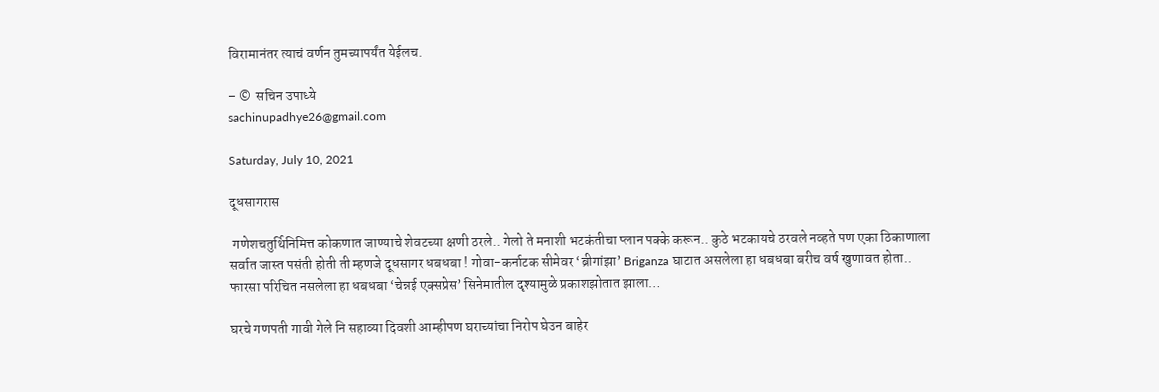विरामानंतर त्याचं वर्णन तुमच्यापर्यंत येईलच.

– ©  सचिन उपाध्ये
sachinupadhye26@gmail.com

Saturday, July 10, 2021

दूधसागरास

 गणेशचतुर्थिनिमित्त कोकणात जाण्याचे शेवटच्या क्षणी ठरले.. गेलो ते मनाशी भटकंतीचा प्लान पक्के करून.. कुठे भटकायचे ठरवले नव्हते पण एका ठिकाणाला सर्वात जास्त पसंती होती ती म्हणजे दूधसागर धबधबा ! गोवा-कर्नाटक सीमेवर ‘ब्रीगांझा’ Briganza घाटात असलेला हा धबधबा बरीच वर्ष खुणावत होता.. फारसा परिचित नसलेला हा धबधबा ‘चेन्नई एक्सप्रेस’ सिनेमातील दृश्यामुळे प्रकाशझोतात झाला…

घरचे गणपती गावी गेले नि सहाव्या दिवशी आम्हीपण घराच्यांचा निरोप घेउन बाहेर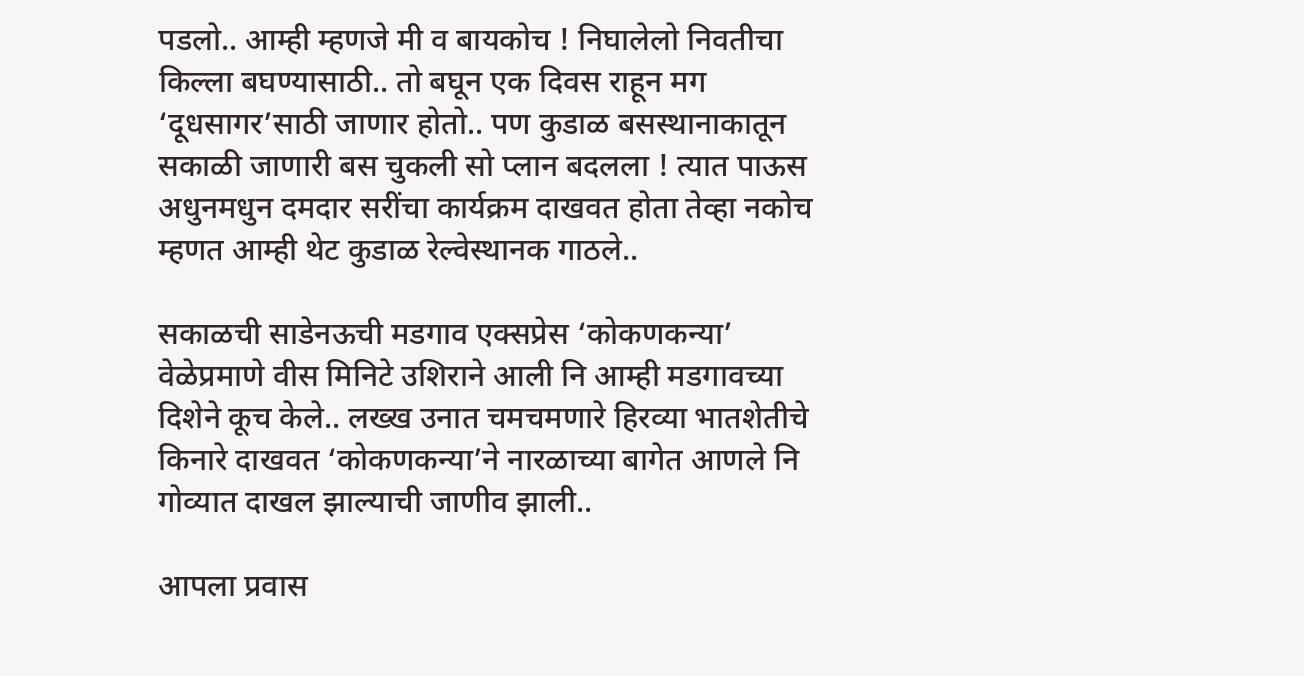पडलो.. आम्ही म्हणजे मी व बायकोच ! निघालेलो निवतीचा किल्ला बघण्यासाठी.. तो बघून एक दिवस राहून मग ‘दूधसागर’साठी जाणार होतो.. पण कुडाळ बसस्थानाकातून सकाळी जाणारी बस चुकली सो प्लान बदलला ! त्यात पाऊस अधुनमधुन दमदार सरींचा कार्यक्रम दाखवत होता तेव्हा नकोच म्हणत आम्ही थेट कुडाळ रेल्वेस्थानक गाठले..

सकाळची साडेनऊची मडगाव एक्सप्रेस ‘कोकणकन्या’ वेळेप्रमाणे वीस मिनिटे उशिराने आली नि आम्ही मडगावच्या दिशेने कूच केले.. लख्ख उनात चमचमणारे हिरव्या भातशेतीचे किनारे दाखवत ‘कोकणकन्या’ने नारळाच्या बागेत आणले नि गोव्यात दाखल झाल्याची जाणीव झाली..

आपला प्रवास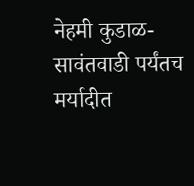नेहमी कुडाळ- सावंतवाडी पर्यंतच मर्यादीत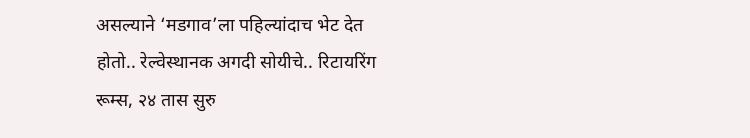असल्याने ‘मडगाव’ला पहिल्यांदाच भेट देत होतो.. रेल्वेस्थानक अगदी सोयीचे.. रिटायरिंग रूम्स, २४ तास सुरु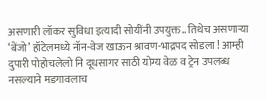असणारी लॉकर सुविधा इत्यादी सोयींनी उपयुक्त.. तिथेच असणाऱ्या ‘बेंजो’ हॉटेलमध्ये नॉन-वेज खाऊन श्रावण-भाद्रपद सोडला ! आम्ही दुपारी पोहोचलेलो नि दूधसागर साठी योग्य वेळ व ट्रेन उपलब्ध नसल्याने मडगावलाच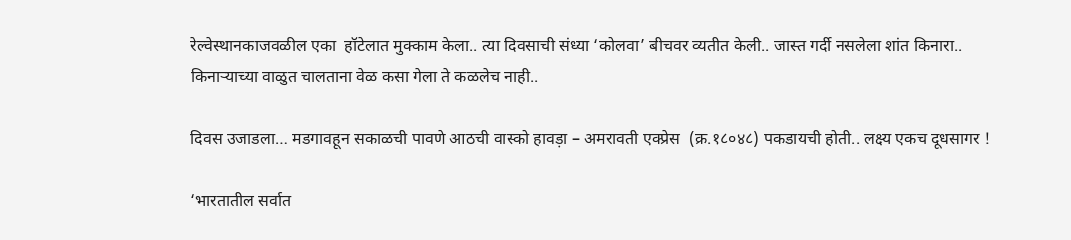रेल्वेस्थानकाजवळील एका  हॉटेलात मुक्काम केला.. त्या दिवसाची संध्या ‘कोलवा’ बीचवर व्यतीत केली.. जास्त गर्दी नसलेला शांत किनारा.. किनाऱ्याच्या वाळुत चालताना वेळ कसा गेला ते कळलेच नाही..

दिवस उजाडला… मडगावहून सकाळची पावणे आठची वास्को हावड़ा – अमरावती एक्प्रेस  (क्र.१८०४८) पकडायची होती.. लक्ष्य एकच दूधसागर !

‘भारतातील सर्वात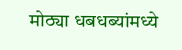मोठ्या धबधब्यांमध्ये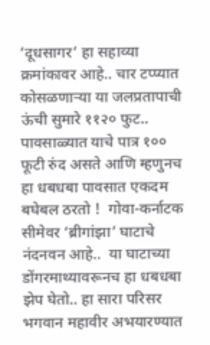‘दूधसागर’ हा सहाव्या क्रमांकावर आहे.. चार टप्प्यात कोसळणाऱ्या या जलप्रतापाची ऊंची सुमारे ११२० फुट.. पावसाळ्यात याचे पात्र १०० फूटी रुंद असते आणि म्हणुनच हा धबधबा पावसात एकदम बघेबल ठरतो !  गोवा-कर्नाटक सीमेवर ‘ब्रीगांझा’ घाटाचे नंदनवन आहे..  या घाटाच्या डोंगरमाथ्यावरूनच हा धबधबा झेप घेतो.. हा सारा परिसर भगवान महावीर अभयारण्यात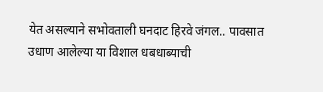येत असल्याने सभोवताली घनदाट हिरवे जंगल.. पावसात उधाण आलेल्या या विशाल धबधाब्याची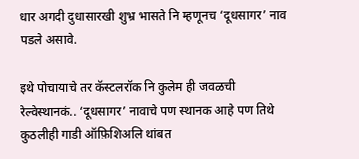धार अगदी दुधासारखी शुभ्र भासते नि म्हणूनच ‘दूधसागर’ नाव पडले असावे.

इथे पोचायाचे तर कॅस्टलरॉक नि कुलेम ही जवळची रेल्वेस्थानकं.. ‘दूधसागर’ नावाचे पण स्थानक आहे पण तिथे कुठलीही गाडी ऑफ़िशिअलि थांबत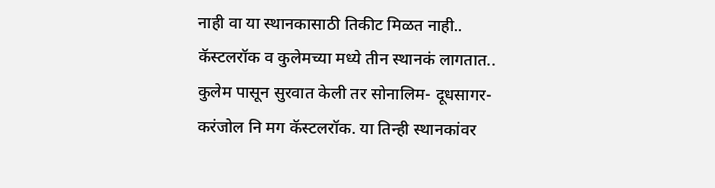नाही वा या स्थानकासाठी तिकीट मिळत नाही.. कॅस्टलरॉक व कुलेमच्या मध्ये तीन स्थानकं लागतात.. कुलेम पासून सुरवात केली तर सोनालिम- दूधसागर-करंजोल नि मग कॅस्टलरॉक. या तिन्ही स्थानकांवर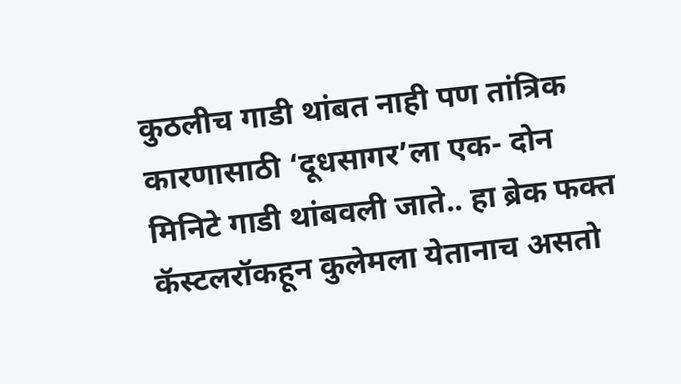कुठलीच गाडी थांबत नाही पण तांत्रिक कारणासाठी ‘दूधसागर’ला एक- दोन मिनिटे गाडी थांबवली जाते.. हा ब्रेक फक्त कॅस्टलरॉकहून कुलेमला येतानाच असतो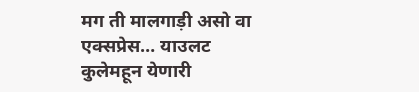मग ती मालगाड़ी असो वा एक्सप्रेस… याउलट कुलेमहून येणारी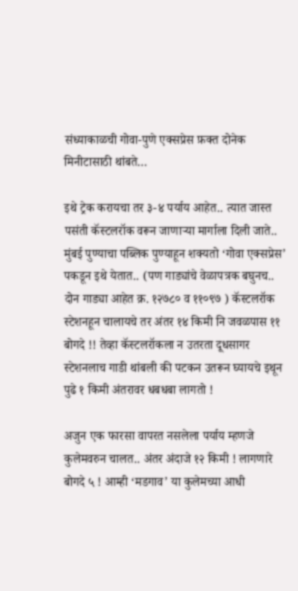संध्याकाळची गोवा-पुणे एक्सप्रेस फ़क्त दोनेक मिनीटासाठी थांबते…

इथे ट्रेक करायचा तर ३-४ पर्याय आहेत.. त्यात जास्त पसंती कॅस्टलरॉक वरून जाणाऱ्या मार्गाला दिली जाते.. मुंबई पुण्याचा पब्लिक पुण्याहून शक्यतो ‘गोवा एक्सप्रेस’ पकडून इथे येतात.. (पण गाड्यांचे वेळापत्रक बघुनच.. दोन गाड्या आहेत क्र. १२७८० व ११०९७ ) कॅस्टलरॉक स्टेशनहून चालायचे तर अंतर १४ किमी नि जवळपास ११ बोगदे !! तेव्हा कॅस्टलरॉकला न उतरता दूधसागर स्टेशनलाच गाडी थांबली की पटकन उतरून घ्यायचे इथून पुढे १ किमी अंतरावर धबधबा लागतो !

अजुन एक फारसा वापरत नसलेला पर्याय म्हणजे  कुलेमवरुन चालत.. अंतर अंदाजे १२ किमी ! लागणारे बोगदे ५ ! आम्ही ‘मडगाव’ या कुलेमच्या आधी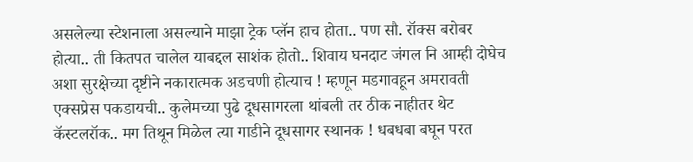असलेल्या स्टेशनाला असल्याने माझा ट्रेक प्लॅन हाच होता.. पण सौ. रॉक्स बरोबर होत्या.. ती कितपत चालेल याबद्दल साशंक होतो.. शिवाय घनदाट जंगल नि आम्ही दोघेच अशा सुरक्षेच्या दृष्टीने नकारात्मक अडचणी होत्याच ! म्हणून मडगावहून अमरावती एक्सप्रेस पकडायची.. कुलेमच्या पुढे दूधसागरला थांबली तर ठीक नाहीतर थेट कॅस्टलरॉक.. मग तिथून मिळेल त्या गाडीने दूधसागर स्थानक ! धबधबा बघून परत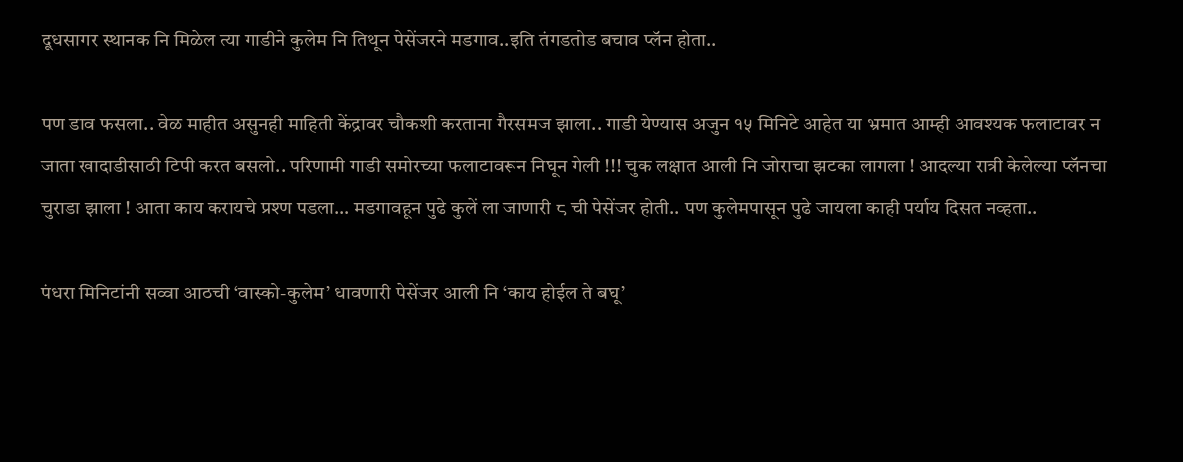दूधसागर स्थानक नि मिळेल त्या गाडीने कुलेम नि तिथून पेसेंजरने मडगाव..इति तंगडतोड बचाव प्लॅन होता..

पण डाव फसला.. वेळ माहीत असुनही माहिती केंद्रावर चौकशी करताना गैरसमज झाला.. गाडी येण्यास अजुन १५ मिनिटे आहेत या भ्रमात आम्ही आवश्यक फलाटावर न जाता खादाडीसाठी टिपी करत बसलो.. परिणामी गाडी समोरच्या फलाटावरून निघून गेली !!! चुक लक्षात आली नि जोराचा झटका लागला ! आदल्या रात्री केलेल्या प्लॅनचा चुराडा झाला ! आता काय करायचे प्रश्ण पडला… मडगावहून पुढे कुलें ला जाणारी ८ ची पेसेंजर होती.. पण कुलेमपासून पुढे जायला काही पर्याय दिसत नव्हता..

पंधरा मिनिटांनी सव्वा आठची ‘वास्को-कुलेम’ धावणारी पेसेंजर आली नि ‘काय होईल ते बघू’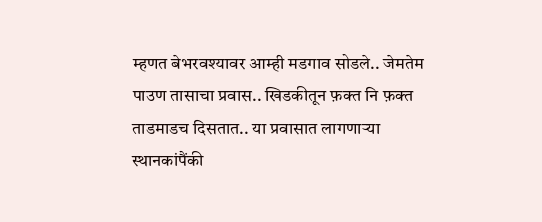म्हणत बेभरवश्यावर आम्ही मडगाव सोडले.. जेमतेम पाउण तासाचा प्रवास.. खिडकीतून फ़क्त नि फ़क्त ताडमाडच दिसतात.. या प्रवासात लागणाऱ्या स्थानकांपैंकी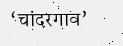‘चांदरगाव’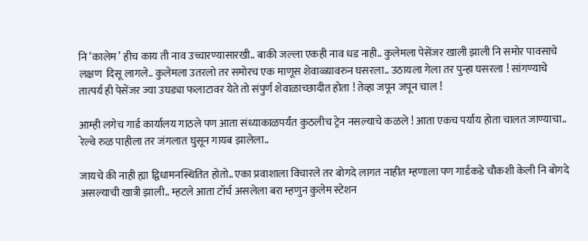नि ‘कालेम’ हीच काय ती नाव उच्चारण्यासारखी.. बाकी जल्ला एकही नाव धड नाही.. कुलेमला पेसेंजर खाली झाली नि समोर पावसाचे लक्षण  दिसू लागले.. कुलेमला उतरलो तर समोरच एक माणूस शेवाळ्य़ावरुन घसरला.. उठायला गेला तर पुन्हा घसरला ! सांगण्याचे तात्पर्य ही पेसेंजर ज्या उघड्या फलाटावर येते तो संपुर्ण शेवाळाच्छादीत होता ! तेव्हा जपून जपून चाल !

आम्ही लगेच गार्ड कार्यालय गाठले पण आता संध्याकाळपर्यंत कुठलीच ट्रेन नसल्याचे कळले ! आता एकच पर्याय होता चालत जाण्याचा.. रेल्वे रुळ पाहीला तर जंगलात घुसून गायब झालेला..

जायचे की नाही ह्या द्विधामनस्थितित होतो.. एका प्रवाशाला विचारले तर बोगदे लागत नाहीत म्हणाला पण गार्डकडे चौकशी केली नि बोगदे असल्याची खात्री झाली.. म्हटले आता टॉर्च असलेला बरा म्हणुन कुलेम स्टेशन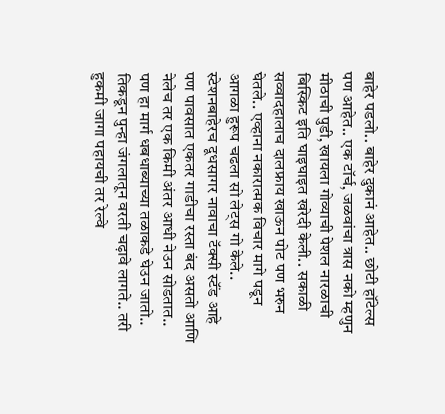बाहेर पडलो.. बाहेर दुकानं आहेत.. छोटी हॉटेल्स पण आहेत.. एक टॉर्च, जळवांचा त्रास नको म्हणुन मीठाची पुडी, खायला गोव्याची पेशल नारळाची बिस्किट इति घाइघाइत खरेदी केली.. सकाळी सव्वादहालाच दालफ्राय खाऊन पोट पण भरुन घेतले.. एव्हाना नकारात्मक विचार मागे पडून आगळा हुरूप चढला सो लेट्स गो केले.. स्टेशनबाहेरच दूधसागर नावाचा टॅक्सी स्टॅंड आहे पण पावसात एकतर गाडीचा रस्ता बंद असतो आणि नेलेच तर एक किमी अंतर आधी नेउन सोडतात.. पण हा मार्ग धबधाब्याच्या तळाकडे घेउन जातो.. तिकडून पुन्हा जंगलातून वरती चढ़ावे लागते.. तरी हुकमी जागा पहायची तर रेल्वे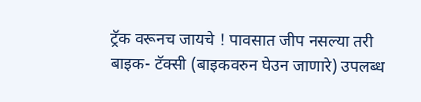ट्रॅक वरूनच जायचे ! पावसात जीप नसल्या तरी बाइक- टॅक्सी (बाइकवरुन घेउन जाणारे) उपलब्ध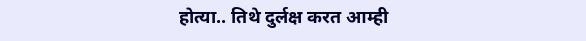होत्या.. तिथे दुर्लक्ष करत आम्ही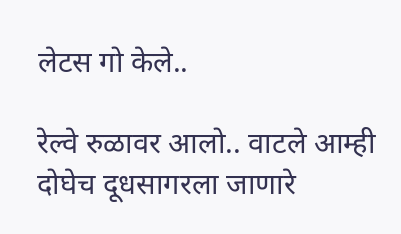लेटस गो केले..

रेल्वे रुळावर आलो.. वाटले आम्ही दोघेच दूधसागरला जाणारे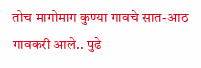तोच मागोमाग कुण्या गावचे सात-आठ गावकरी आले.. पुढे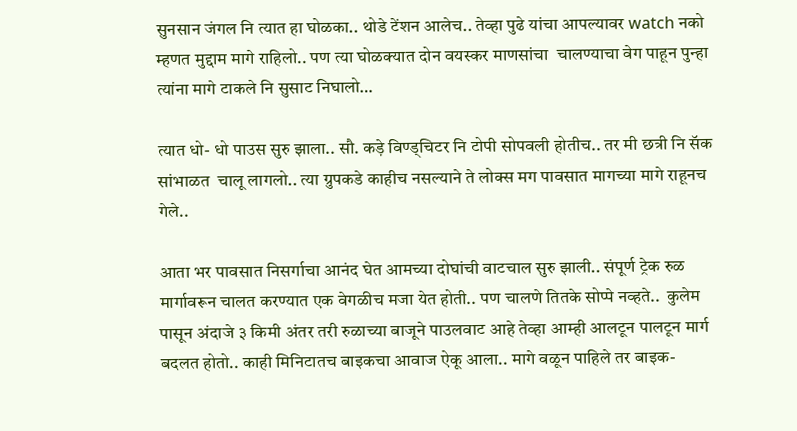सुनसान जंगल नि त्यात हा घोळका.. थोडे टेंशन आलेच.. तेव्हा पुढे यांचा आपल्यावर watch नको म्हणत मुद्दाम मागे राहिलो.. पण त्या घोळक्यात दोन वयस्कर माणसांचा  चालण्याचा वेग पाहून पुन्हा त्यांना मागे टाकले नि सुसाट निघालो…

त्यात धो- धो पाउस सुरु झाला.. सौ. कड़े विण्ड्चिटर नि टोपी सोपवली होतीच.. तर मी छत्री नि सॅक सांभाळत  चालू लागलो.. त्या ग्रुपकडे काहीच नसल्याने ते लोक्स मग पावसात मागच्या मागे राहूनच गेले..

आता भर पावसात निसर्गाचा आनंद घेत आमच्या दोघांची वाटचाल सुरु झाली.. संपूर्ण ट्रेक रुळ मार्गावरून चालत करण्यात एक वेगळीच मजा येत होती.. पण चालणे तितके सोप्पे नव्हते..  कुलेम पासून अंदाजे ३ किमी अंतर तरी रुळाच्या बाजूने पाउलवाट आहे तेव्हा आम्ही आलटून पालटून मार्ग बदलत होतो.. काही मिनिटातच बाइकचा आवाज ऐकू आला.. मागे वळून पाहिले तर बाइक-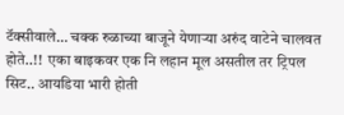टॅक्सीवाले… चक्क रुळाच्या बाजूने येणाऱ्या अरुंद वाटेने चालवत होते..!!  एका बाइकवर एक नि लहान मूल असतील तर ट्रिपल सिट.. आयडिया भारी होती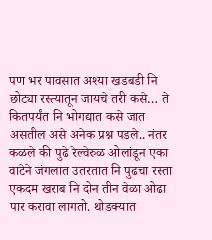पण भर पावसात अश्या खडबडी नि छोट्या रस्त्यातून जायचे तरी कसे… ते कितपर्यंत नि भोगद्यात कसे जात असतील असे अनेक प्रश्न पडले.. नंतर कळले की पुढे रेल्वेरुळ ओलांडून एका वाटेने जंगलात उतरतात नि पुढचा रस्ता एकदम खराब नि दोन तीन वेळा ओढा पार करावा लागतो. थोडक्यात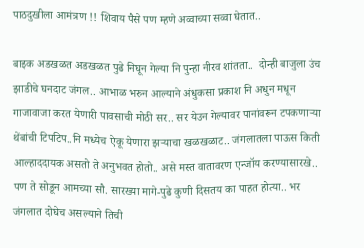पाठदुखीला आमंत्रण !! शिवाय पैसे पण म्हणे अव्वाच्या सव्वा घेतात..

बाइक अडखळत अडखळत पुढे निघून गेल्या नि पुन्हा नीरव शांतता..  दोन्ही बाजुला उंच झाडीचे घनदाट जंगल.. आभाळ भरुन आल्याने अंधुकसा प्रकाश नि अधुन मधून गाजावाजा करत येणारी पावसाची मोठी सर.. सर येउन गेल्यावर पानांवरून टपकणाऱ्या थेंबांची टिपटिप..नि मध्येच ऐकू येणारा झऱ्याचा खळखळाट.. जंगलातला पाऊस किती आल्हाददायक असतो ते अनुभवत होतो.. असे मस्त वातावरण एन्जॉय करण्यासारखे.. पण ते सोडून आमच्या सौ. सारख्या मागे-पुढे कुणी दिसतय का पाहत होत्या.. भर जंगलात दोघेच असल्याने तिची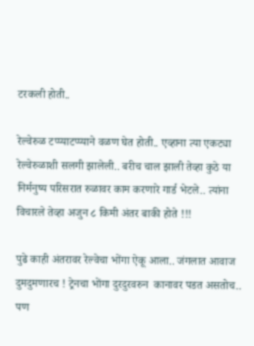टरकली होती..

रेल्वेरुळ टप्प्याटप्प्याने वळण घेत होती.. एव्हाना त्या एकट्या रेल्वेरुळाशी सलगी झालेली.. बरीच चाल झाली तेव्हा कुठे या निर्मनुष्य परिसरात रुळावर काम करणारे गार्ड भेटले.. त्यांना विचारले तेव्हा अजुन ८ किमी अंतर बाकी होते !!!

पुढे काही अंतरावर रेल्वेचा भोंगा ऐकू आला.. जंगलात आवाज दुमदुमणारच ! ट्रेनचा भोंगा दुरदुरवरुन  कानावर पडत असतोच.. पण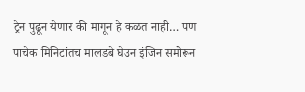ट्रेन पुढून येणार की मागून हे कळत नाही… पण पाचेक मिनिटांतच मालडबे घेउन इंजिन समोरून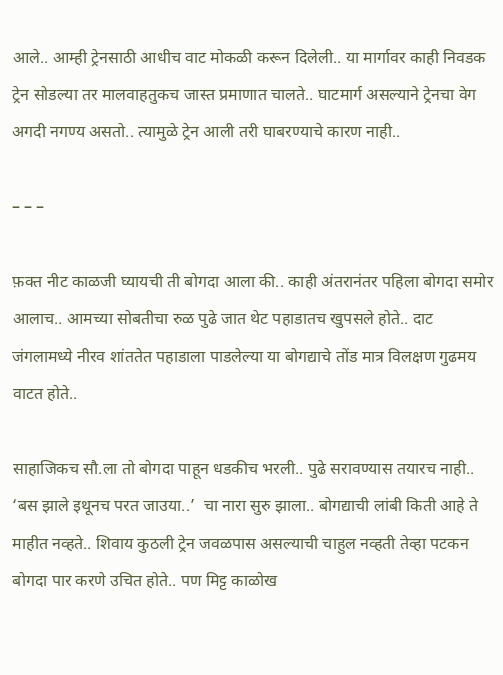आले.. आम्ही ट्रेनसाठी आधीच वाट मोकळी करून दिलेली.. या मार्गावर काही निवडक ट्रेन सोडल्या तर मालवाहतुकच जास्त प्रमाणात चालते.. घाटमार्ग असल्याने ट्रेनचा वेग अगदी नगण्य असतो.. त्यामुळे ट्रेन आली तरी घाबरण्याचे कारण नाही..

– – –

फ़क्त नीट काळजी घ्यायची ती बोगदा आला की.. काही अंतरानंतर पहिला बोगदा समोर आलाच.. आमच्या सोबतीचा रुळ पुढे जात थेट पहाडातच खुपसले होते.. दाट जंगलामध्ये नीरव शांततेत पहाडाला पाडलेल्या या बोगद्याचे तोंड मात्र विलक्षण गुढमय वाटत होते..

साहाजिकच सौ.ला तो बोगदा पाहून धडकीच भरली.. पुढे सरावण्यास तयारच नाही.. ‘बस झाले इथूनच परत जाउया..’  चा नारा सुरु झाला.. बोगद्याची लांबी किती आहे ते माहीत नव्हते.. शिवाय कुठली ट्रेन जवळपास असल्याची चाहुल नव्हती तेव्हा पटकन बोगदा पार करणे उचित होते.. पण मिट्ट काळोख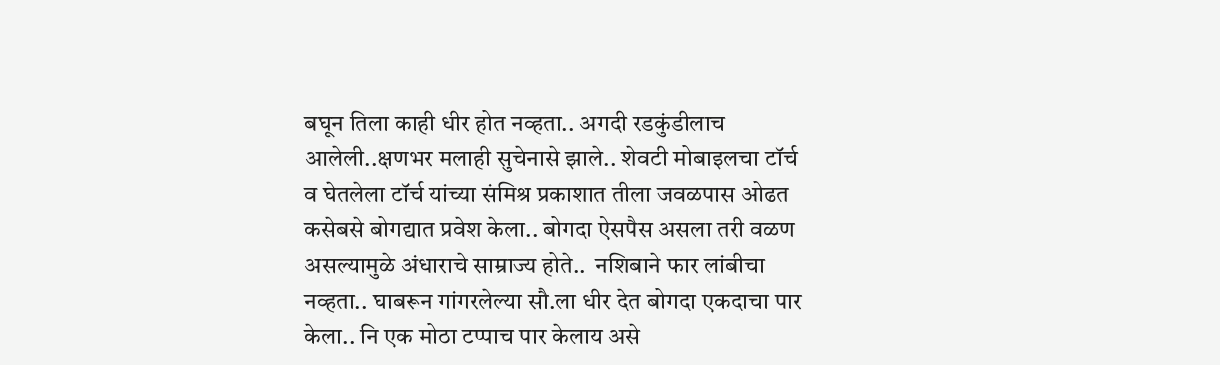बघून तिला काही धीर होत नव्हता.. अगदी रडकुंडीलाच आलेली..क्षणभर मलाही सुचेनासे झाले.. शेवटी मोबाइलचा टॉर्च व घेतलेला टॉर्च यांच्या संमिश्र प्रकाशात तीला जवळपास ओढत कसेबसे बोगद्यात प्रवेश केला.. बोगदा ऐसपैस असला तरी वळण असल्यामुळे अंधाराचे साम्राज्य होते..  नशिबाने फार लांबीचा नव्हता.. घाबरून गांगरलेल्या सौ.ला धीर देत बोगदा एकदाचा पार केला.. नि एक मोठा टप्पाच पार केलाय असे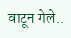वाटून गेले..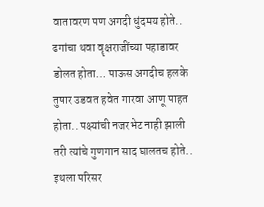वातावरण पण अगदी धुंदमय होते..  ढगांचा थवा वॄक्षराजींच्या पहाडावर डोलत होता… पाऊस अगदीच हलके तुषार उडवत हवेत गारवा आणू पाहत होता.. पक्ष्यांची नजरभेट नाही झाली तरी त्यांचे गुणगान साद घालतच होते.. इथला परिसर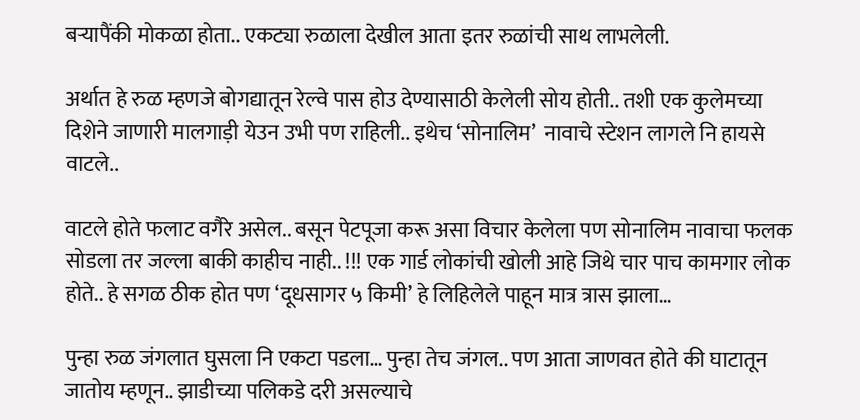बऱ्यापैंकी मोकळा होता.. एकट्या रुळाला देखील आता इतर रुळांची साथ लाभलेली.

अर्थात हे रुळ म्हणजे बोगद्यातून रेल्वे पास होउ देण्यासाठी केलेली सोय होती.. तशी एक कुलेमच्या दिशेने जाणारी मालगाड़ी येउन उभी पण राहिली.. इथेच ‘सोनालिम’  नावाचे स्टेशन लागले नि हायसे वाटले..

वाटले होते फलाट वगैरे असेल.. बसून पेटपूजा करू असा विचार केलेला पण सोनालिम नावाचा फलक सोडला तर जल्ला बाकी काहीच नाही.. !!! एक गार्ड लोकांची खोली आहे जिथे चार पाच कामगार लोक होते.. हे सगळ ठीक होत पण ‘दूधसागर ५ किमी’ हे लिहिलेले पाहून मात्र त्रास झाला…

पुन्हा रुळ जंगलात घुसला नि एकटा पडला… पुन्हा तेच जंगल.. पण आता जाणवत होते की घाटातून जातोय म्हणून.. झाडीच्या पलिकडे दरी असल्याचे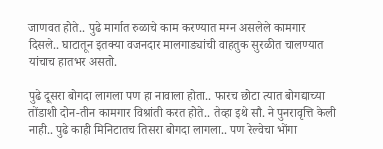जाणवत होते.. पुढे मार्गात रुळाचे काम करण्यात मग्न असलेले कामगार दिसले.. घाटातून इतक्या वजनदार मालगाड्यांची वाहतुक सुरळीत चालण्यात यांचाच हातभर असतो.

पुढे दूसरा बोगदा लागला पण हा नावाला होता.. फारच छोटा त्यात बोगद्याच्या तोंडाशी दोन-तीन कामगार विश्रांती करत होते.. तेव्हा इथे सौ. ने पुनरावृत्ति केली नाही.. पुढे काही मिनिटातच तिसरा बोगदा लागला.. पण रेल्वेचा भोंगा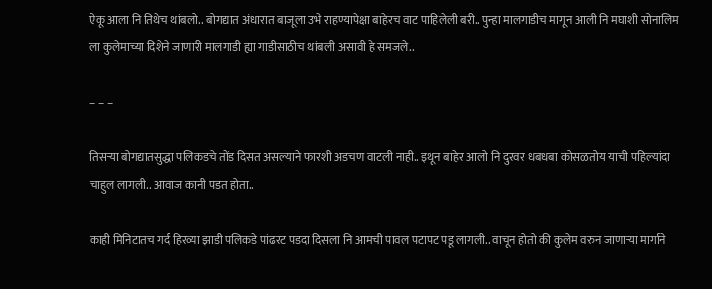ऐकू आला नि तिथेच थांबलो.. बोगद्यात अंधारात बाजूला उभे राहण्यापेक्षा बाहेरच वाट पाहिलेली बरी.. पुन्हा मालगाडीच मागून आली नि मघाशी सोनालिम ला कुलेमाच्या दिशेने जाणारी मालगाडी ह्या गाडीसाठीच थांबली असावी हे समजले..

– – –

तिसऱ्या बोगद्यातसुद्धा पलिकडचे तोंड दिसत असल्याने फारशी अडचण वाटली नाही.. इथून बाहेर आलो नि दुरवर धबधबा कोसळतोय याची पहिल्यांदा चाहुल लागली.. आवाज कानी पडत होता..

काही मिनिटातच गर्द हिरव्या झाडी पलिकडे पांढरट पडदा दिसला नि आमची पावल पटापट पडू लागली.. वाचून होतो की कुलेम वरुन जाणाऱ्या मार्गाने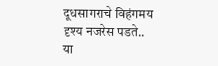दूधसागराचे विहंगमय दृश्य नजरेस पडते.. या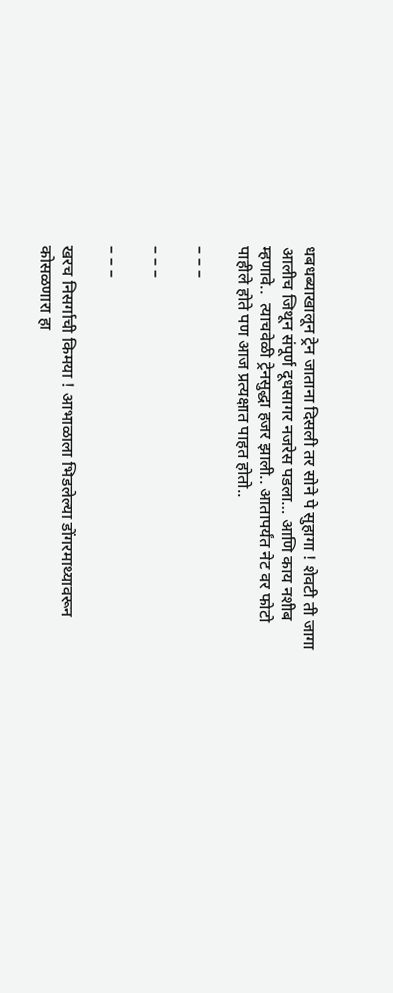धबधब्याखालून ट्रेन जाताना दिसली तर सोने पे सुहागा ! शेवटी ती जागा आलीच जिथून संपूर्ण दूधसागर नजरेस पडला… आणि काय नशीब म्हणावे..  त्याचवेळी ट्रेनसुद्धा हजर झाली.. आतापर्यंत नेट वर फोटो पाहीले होते पण आज प्रत्यक्षात पाहत होतो..

– – –

– – –

– – –

खरच निसर्गाची किमया ! आभाळाला भिडलेल्या डोंगरमाथ्यावरून कोसळणारा हा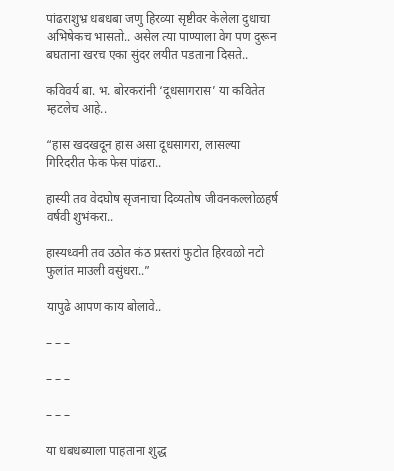पांढराशुभ्र धबधबा जणु हिरव्या सृष्टीवर केलेला दुधाचा अभिषेकच भासतो.. असेल त्या पाण्याला वेग पण दुरून बघताना खरच एका सुंदर लयीत पडताना दिसते..

कविवर्य बा. भ. बोरकरांनी ‘दूधसागरास’ या कवितेत म्हटलेच आहे..

“हास खदखदून हास असा दूधसागरा, लासल्या गिरिदरीत फेक फेस पांढरा..

हास्यी तव वेदघोष सृजनाचा दिव्यतोष जीवनकल्लोळहर्ष वर्षवी शुभंकरा..

हास्यध्वनी तव उठोत कंठ प्रस्तरां फुटोत हिरवळो नटो फुलांत माउली वसुंधरा..”

यापुढे आपण काय बोलावे..

– – –

– – –

– – –

या धबधब्याला पाहताना शुद्ध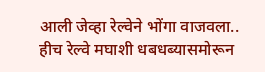आली जेव्हा रेल्वेने भोंगा वाजवला.. हीच रेल्वे मघाशी धबधब्यासमोरून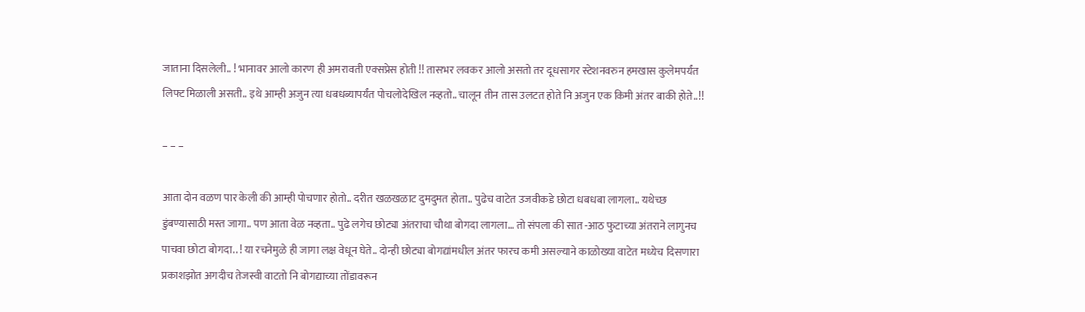जाताना दिसलेली.. ! भानावर आलो कारण ही अमरावती एक्सप्रेस होती !! तासभर लवकर आलो असतो तर दूधसागर स्टेशनवरुन हमखास कुलेमपर्यंत लिफ्ट मिळाली असती.. इथे आम्ही अजुन त्या धबधब्यापर्यंत पोचलोदेखिल नव्हतो.. चालून तीन तास उलटत होते नि अजुन एक किमी अंतर बाकी होते..!!

– – –

आता दोन वळण पार केली की आम्ही पोचणार होतो.. दरीत खळखळाट दुमदुमत होता.. पुढेच वाटेत उजवीकडे छोटा धबधबा लागला.. यथेच्छ डुंबण्यासाठी मस्त जागा.. पण आता वेळ नव्हता.. पुढे लगेच छोट्या अंतराचा चौथा बोगदा लागला… तो संपला की सात -आठ फुटाच्या अंतराने लागुनच पाचवा छोटा बोगदा.. ! या रचनेमुळे ही जागा लक्ष वेधून घेते.. दोन्ही छोट्या बोगद्यांमधील अंतर फारच कमी असल्याने काळोख्या वाटेत मध्येच दिसणारा प्रकाशझोत अगदीच तेजस्वी वाटतो नि बोगद्याच्या तोंडावरून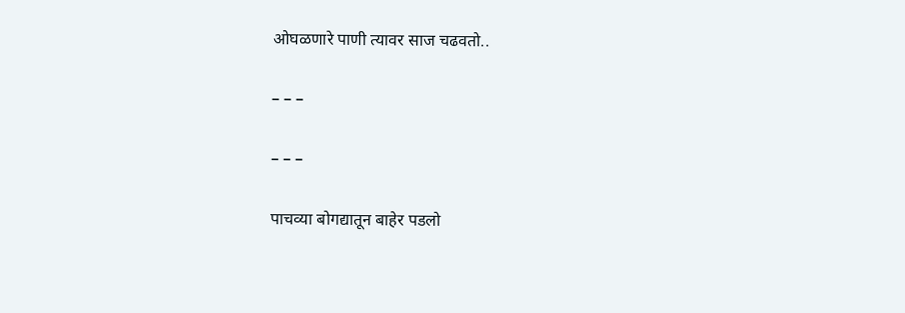ओघळणारे पाणी त्यावर साज चढवतो..

– – –

– – –

पाचव्या बोगद्यातून बाहेर पडलो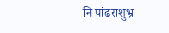नि पांढराशुभ्र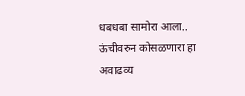धबधबा सामोरा आला.. ऊंचीवरुन कोसळणारा हा अवाढव्य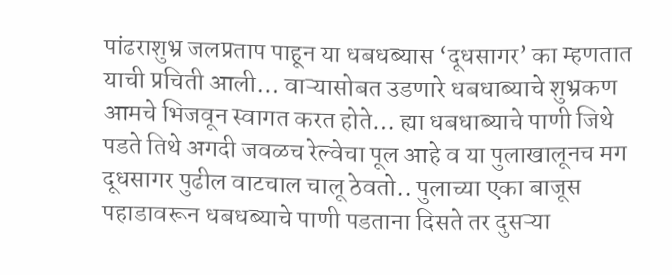पांढराशुभ्र जलप्रताप पाहून या धबधब्यास ‘दूधसागर’ का म्हणतात याची प्रचिती आली… वाऱ्यासोबत उडणारे धबधाब्याचे शुभ्रकण आमचे भिजवून स्वागत करत होते… ह्या धबधाब्याचे पाणी जिथे पडते तिथे अगदी जवळच रेल्वेचा पूल आहे व या पुलाखालूनच मग दूधसागर पुढील वाटचाल चालू ठेवतो.. पुलाच्या एका बाजूस पहाडावरून धबधब्याचे पाणी पडताना दिसते तर दुसऱ्या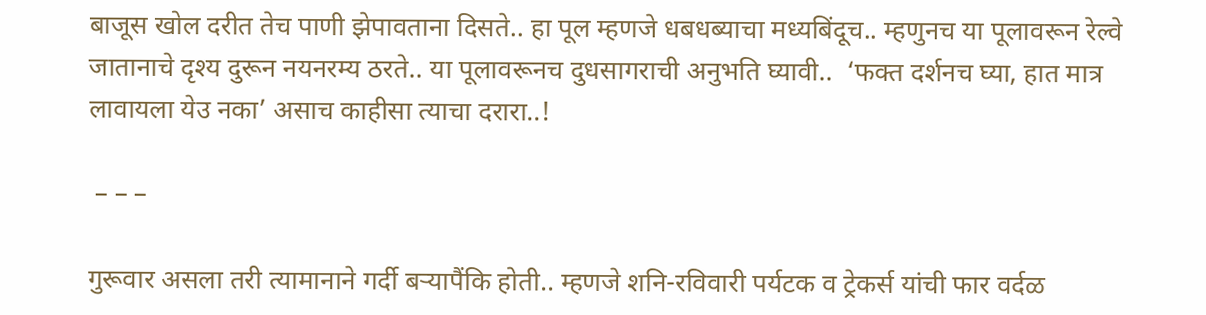बाजूस खोल दरीत तेच पाणी झेपावताना दिसते.. हा पूल म्हणजे धबधब्याचा मध्यबिंदूच.. म्हणुनच या पूलावरून रेल्वे जातानाचे दृश्य दुरून नयनरम्य ठरते.. या पूलावरूनच दुधसागराची अनुभति घ्यावी..  ‘फक्त दर्शनच घ्या, हात मात्र लावायला येउ नका’ असाच काहीसा त्याचा दरारा..!

 – – –

गुरूवार असला तरी त्यामानाने गर्दी बऱ्यापैंकि होती.. म्हणजे शनि-रविवारी पर्यटक व ट्रेकर्स यांची फार वर्दळ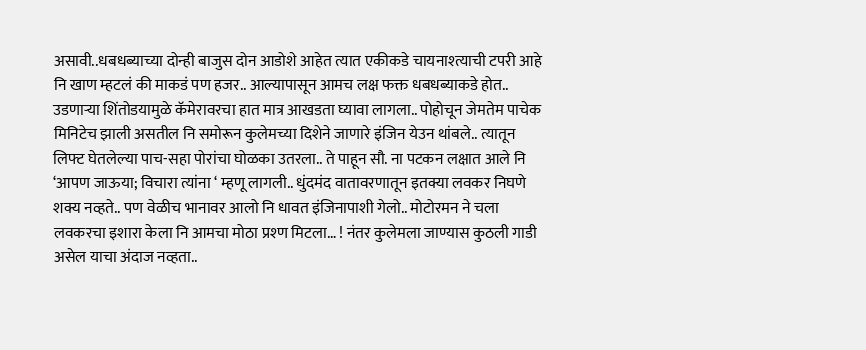असावी..धबधब्याच्या दोन्ही बाजुस दोन आडोशे आहेत त्यात एकीकडे चायनाश्त्याची टपरी आहे नि खाण म्हटलं की माकडं पण हजर.. आल्यापासून आमच लक्ष फक्त धबधब्याकडे होत.. उडणाऱ्या शिंतोडयामुळे कॅमेरावरचा हात मात्र आखडता घ्यावा लागला.. पोहोचून जेमतेम पाचेक मिनिटेच झाली असतील नि समोरून कुलेमच्या दिशेने जाणारे इंजिन येउन थांबले.. त्यातून लिफ्ट घेतलेल्या पाच-सहा पोरांचा घोळका उतरला.. ते पाहून सौ. ना पटकन लक्षात आले नि ‘आपण जाऊया; विचारा त्यांना ‘ म्हणू लागली.. धुंदमंद वातावरणातून इतक्या लवकर निघणे शक्य नव्हते.. पण वेळीच भानावर आलो नि धावत इंजिनापाशी गेलो.. मोटोरमन ने चला लवकरचा इशारा केला नि आमचा मोठा प्रश्ण मिटला… ! नंतर कुलेमला जाण्यास कुठली गाडी असेल याचा अंदाज नव्हता..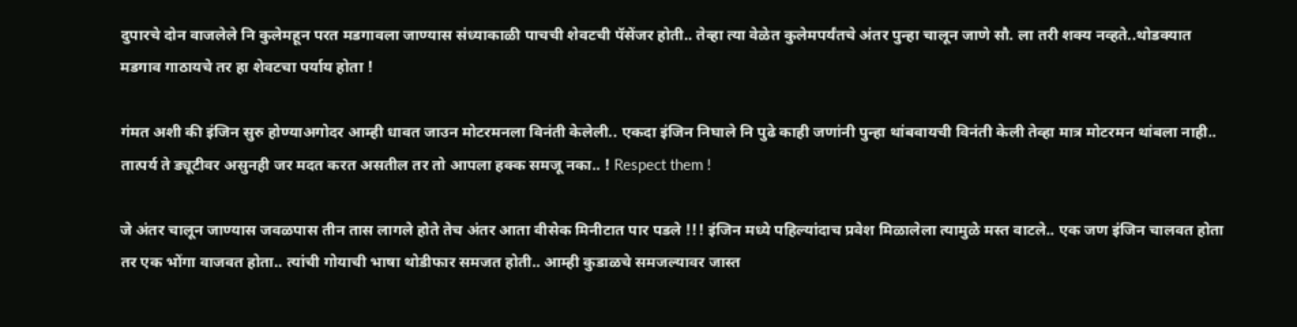दुपारचे दोन वाजलेले नि कुलेमहून परत मडगावला जाण्यास संध्याकाळी पाचची शेवटची पॅसेंजर होती.. तेव्हा त्या वेळेत कुलेमपर्यंतचे अंतर पुन्हा चालून जाणे सौ. ला तरी शक्य नव्हते..थोडक्यात मडगाव गाठायचे तर हा शेवटचा पर्याय होता !

गंमत अशी की इंजिन सुरु होण्याअगोदर आम्ही धावत जाउन मोटरमनला विनंती केलेली.. एकदा इंजिन निघाले नि पुढे काही जणांनी पुन्हा थांबवायची विनंती केली तेव्हा मात्र मोटरमन थांबला नाही.. तात्पर्य ते ड्यूटीवर असुनही जर मदत करत असतील तर तो आपला हक्क समजू नका.. ! Respect them !

जे अंतर चालून जाण्यास जवळपास तीन तास लागले होते तेच अंतर आता वीसेक मिनीटात पार पडले !!! इंजिन मध्ये पहिल्यांदाच प्रवेश मिळालेला त्यामुळे मस्त वाटले.. एक जण इंजिन चालवत होता तर एक भोंगा वाजवत होता.. त्यांची गोयाची भाषा थोडीफार समजत होती.. आम्ही कुडाळचे समजल्यावर जास्त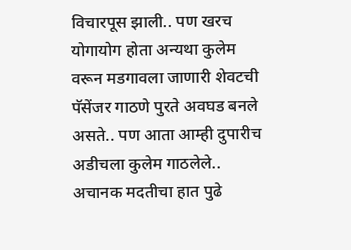विचारपूस झाली.. पण खरच योगायोग होता अन्यथा कुलेम वरून मडगावला जाणारी शेवटची पॅसेंजर गाठणे पुरते अवघड बनले असते.. पण आता आम्ही दुपारीच अडीचला कुलेम गाठलेले.. अचानक मदतीचा हात पुढे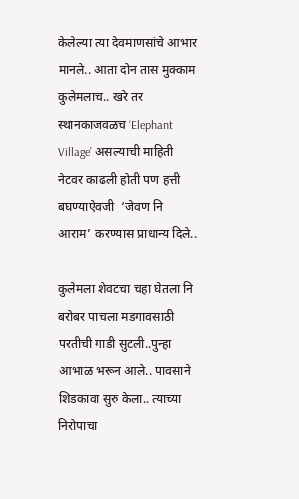केलेल्या त्या देवमाणसांचे आभार मानले.. आता दोन तास मुक्काम कुलेमलाच.. खरे तर स्थानकाजवळच ‘Elephant Village’ असल्याची माहिती नेटवर काढली होती पण हत्ती बघण्याऐवजी  ‘जेवण नि आराम’ करण्यास प्राधान्य दिले..

कुलेमला शेवटचा चहा घेतला नि बरोबर पाचला मडगावसाठी परतीची गाडी सुटली..पुन्हा आभाळ भरून आले.. पावसाने शिडकावा सुरु केला.. त्याच्या निरोपाचा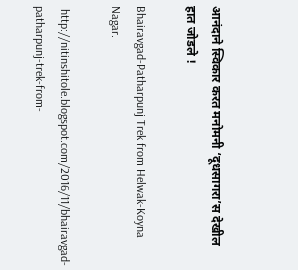आनंदाने स्विकार करत मनोमनी ‘दूधसागरा’स देखील हात जोडले !

Bhairavgad-Patharpunj Trek from Helwak-Koyna Nagar.

 http://nitinshitole.blogspot.com/2016/11/bhairavgad-patharpunj-trek-from-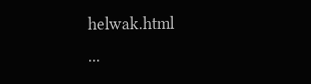helwak.html                                                ...